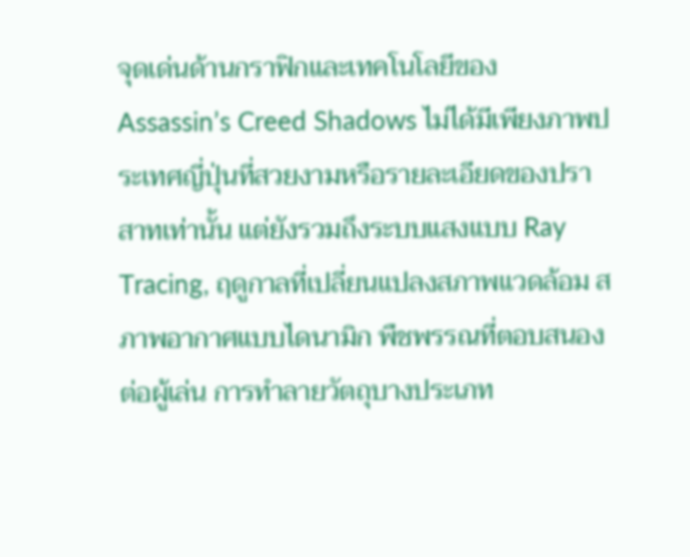จุดเด่นด้านกราฟิกและเทคโนโลยีของ Assassin’s Creed Shadows ไม่ได้มีเพียงภาพประเทศญี่ปุ่นที่สวยงามหรือรายละเอียดของปราสาทเท่านั้น แต่ยังรวมถึงระบบแสงแบบ Ray Tracing, ฤดูกาลที่เปลี่ยนแปลงสภาพแวดล้อม สภาพอากาศแบบไดนามิก พืชพรรณที่ตอบสนองต่อผู้เล่น การทำลายวัตถุบางประเภท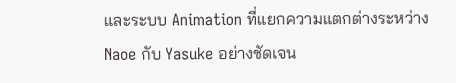และระบบ Animation ที่แยกความแตกต่างระหว่าง Naoe กับ Yasuke อย่างชัดเจน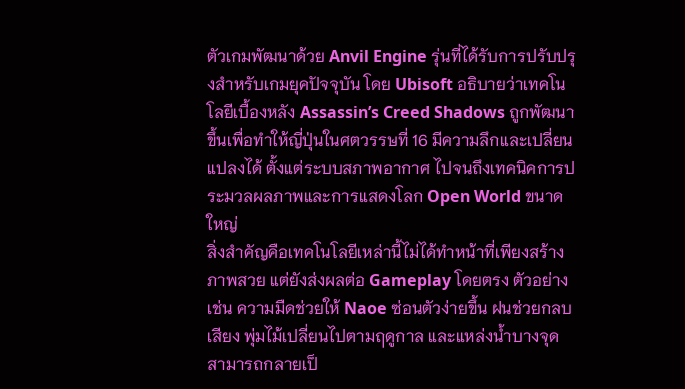ตัวเกมพัฒนาด้วย Anvil Engine รุ่นที่ได้รับการปรับปรุงสำหรับเกมยุคปัจจุบัน โดย Ubisoft อธิบายว่าเทคโนโลยีเบื้องหลัง Assassin’s Creed Shadows ถูกพัฒนาขึ้นเพื่อทำให้ญี่ปุ่นในศตวรรษที่ 16 มีความลึกและเปลี่ยนแปลงได้ ตั้งแต่ระบบสภาพอากาศ ไปจนถึงเทคนิคการประมวลผลภาพและการแสดงโลก Open World ขนาดใหญ่
สิ่งสำคัญคือเทคโนโลยีเหล่านี้ไม่ได้ทำหน้าที่เพียงสร้างภาพสวย แต่ยังส่งผลต่อ Gameplay โดยตรง ตัวอย่างเช่น ความมืดช่วยให้ Naoe ซ่อนตัวง่ายขึ้น ฝนช่วยกลบเสียง พุ่มไม้เปลี่ยนไปตามฤดูกาล และแหล่งน้ำบางจุดสามารถกลายเป็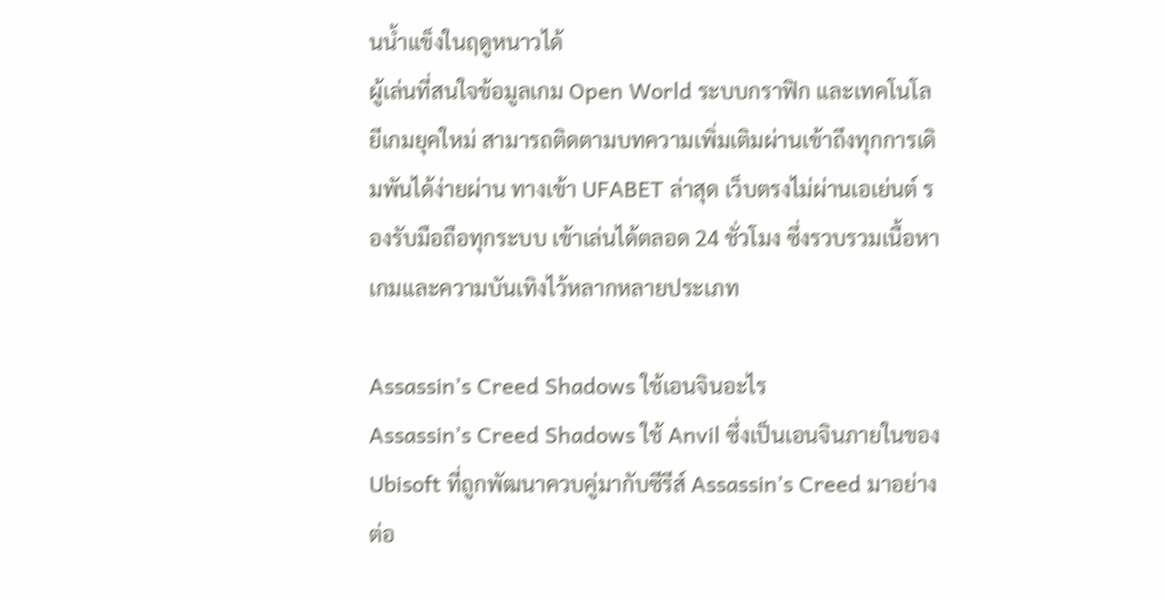นน้ำแข็งในฤดูหนาวได้
ผู้เล่นที่สนใจข้อมูลเกม Open World ระบบกราฟิก และเทคโนโลยีเกมยุคใหม่ สามารถติดตามบทความเพิ่มเติมผ่านเข้าถึงทุกการเดิมพันได้ง่ายผ่าน ทางเข้า UFABET ล่าสุด เว็บตรงไม่ผ่านเอเย่นต์ รองรับมือถือทุกระบบ เข้าเล่นได้ตลอด 24 ชั่วโมง ซึ่งรวบรวมเนื้อหาเกมและความบันเทิงไว้หลากหลายประเภท

Assassin’s Creed Shadows ใช้เอนจินอะไร
Assassin’s Creed Shadows ใช้ Anvil ซึ่งเป็นเอนจินภายในของ Ubisoft ที่ถูกพัฒนาควบคู่มากับซีรีส์ Assassin’s Creed มาอย่างต่อ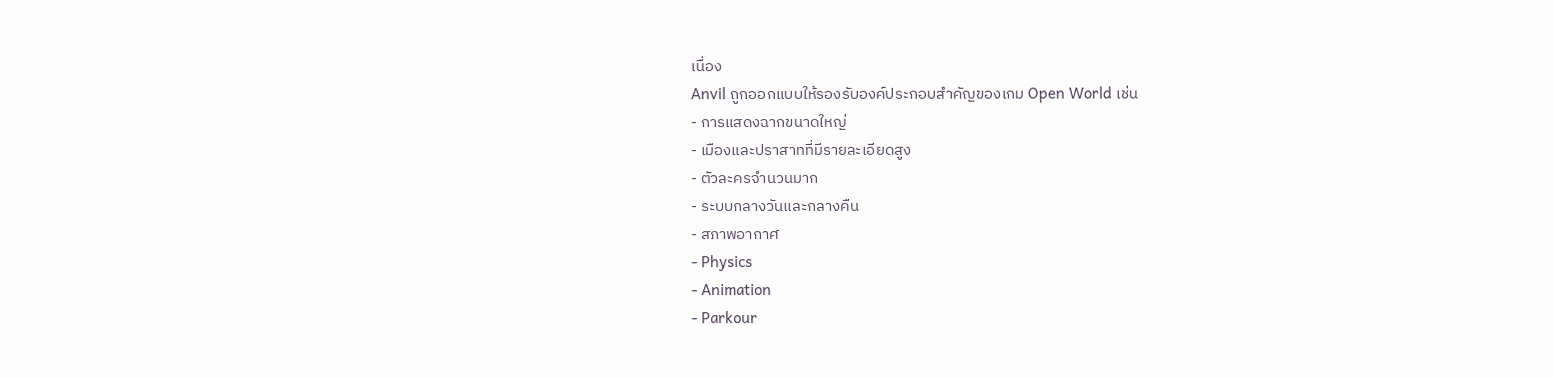เนื่อง
Anvil ถูกออกแบบให้รองรับองค์ประกอบสำคัญของเกม Open World เช่น
- การแสดงฉากขนาดใหญ่
- เมืองและปราสาทที่มีรายละเอียดสูง
- ตัวละครจำนวนมาก
- ระบบกลางวันและกลางคืน
- สภาพอากาศ
- Physics
- Animation
- Parkour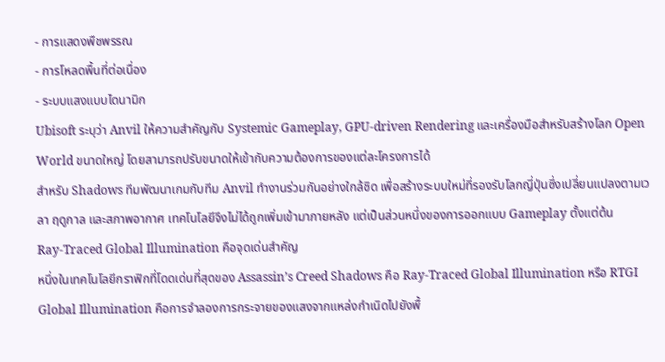- การแสดงพืชพรรณ
- การโหลดพื้นที่ต่อเนื่อง
- ระบบแสงแบบไดนามิก
Ubisoft ระบุว่า Anvil ให้ความสำคัญกับ Systemic Gameplay, GPU-driven Rendering และเครื่องมือสำหรับสร้างโลก Open World ขนาดใหญ่ โดยสามารถปรับขนาดให้เข้ากับความต้องการของแต่ละโครงการได้
สำหรับ Shadows ทีมพัฒนาเกมกับทีม Anvil ทำงานร่วมกันอย่างใกล้ชิด เพื่อสร้างระบบใหม่ที่รองรับโลกญี่ปุ่นซึ่งเปลี่ยนแปลงตามเวลา ฤดูกาล และสภาพอากาศ เทคโนโลยีจึงไม่ได้ถูกเพิ่มเข้ามาภายหลัง แต่เป็นส่วนหนึ่งของการออกแบบ Gameplay ตั้งแต่ต้น
Ray-Traced Global Illumination คือจุดเด่นสำคัญ
หนึ่งในเทคโนโลยีกราฟิกที่โดดเด่นที่สุดของ Assassin’s Creed Shadows คือ Ray-Traced Global Illumination หรือ RTGI
Global Illumination คือการจำลองการกระจายของแสงจากแหล่งกำเนิดไปยังพื้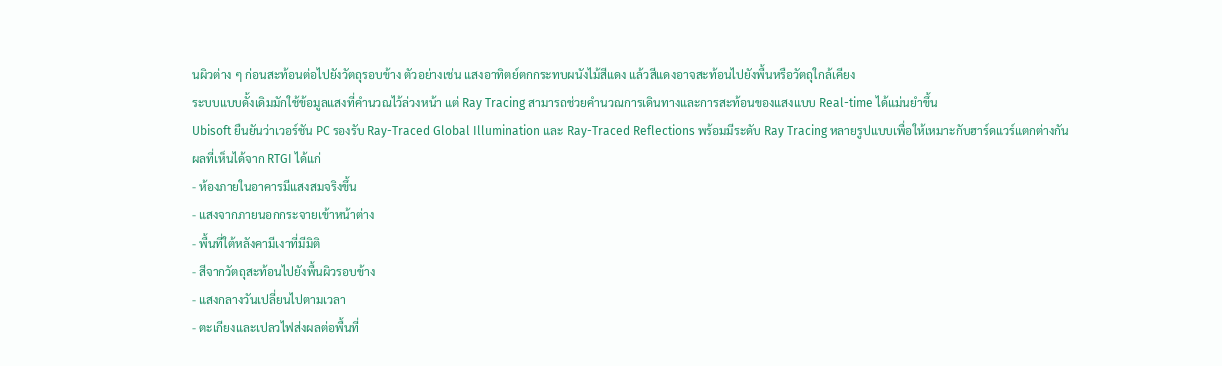นผิวต่าง ๆ ก่อนสะท้อนต่อไปยังวัตถุรอบข้าง ตัวอย่างเช่น แสงอาทิตย์ตกกระทบผนังไม้สีแดง แล้วสีแดงอาจสะท้อนไปยังพื้นหรือวัตถุใกล้เคียง
ระบบแบบดั้งเดิมมักใช้ข้อมูลแสงที่คำนวณไว้ล่วงหน้า แต่ Ray Tracing สามารถช่วยคำนวณการเดินทางและการสะท้อนของแสงแบบ Real-time ได้แม่นยำขึ้น
Ubisoft ยืนยันว่าเวอร์ชัน PC รองรับ Ray-Traced Global Illumination และ Ray-Traced Reflections พร้อมมีระดับ Ray Tracing หลายรูปแบบเพื่อให้เหมาะกับฮาร์ดแวร์แตกต่างกัน
ผลที่เห็นได้จาก RTGI ได้แก่
- ห้องภายในอาคารมีแสงสมจริงขึ้น
- แสงจากภายนอกกระจายเข้าหน้าต่าง
- พื้นที่ใต้หลังคามีเงาที่มีมิติ
- สีจากวัตถุสะท้อนไปยังพื้นผิวรอบข้าง
- แสงกลางวันเปลี่ยนไปตามเวลา
- ตะเกียงและเปลวไฟส่งผลต่อพื้นที่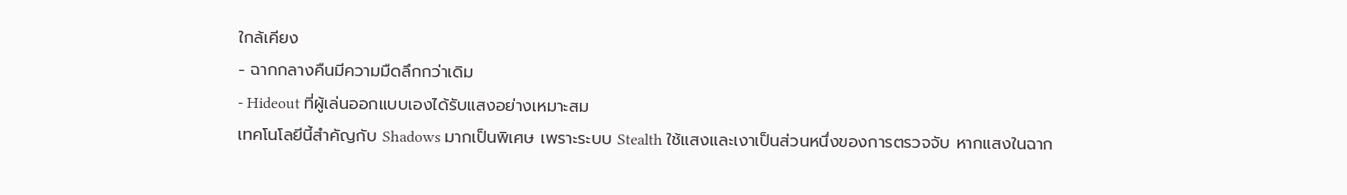ใกล้เคียง
- ฉากกลางคืนมีความมืดลึกกว่าเดิม
- Hideout ที่ผู้เล่นออกแบบเองได้รับแสงอย่างเหมาะสม
เทคโนโลยีนี้สำคัญกับ Shadows มากเป็นพิเศษ เพราะระบบ Stealth ใช้แสงและเงาเป็นส่วนหนึ่งของการตรวจจับ หากแสงในฉาก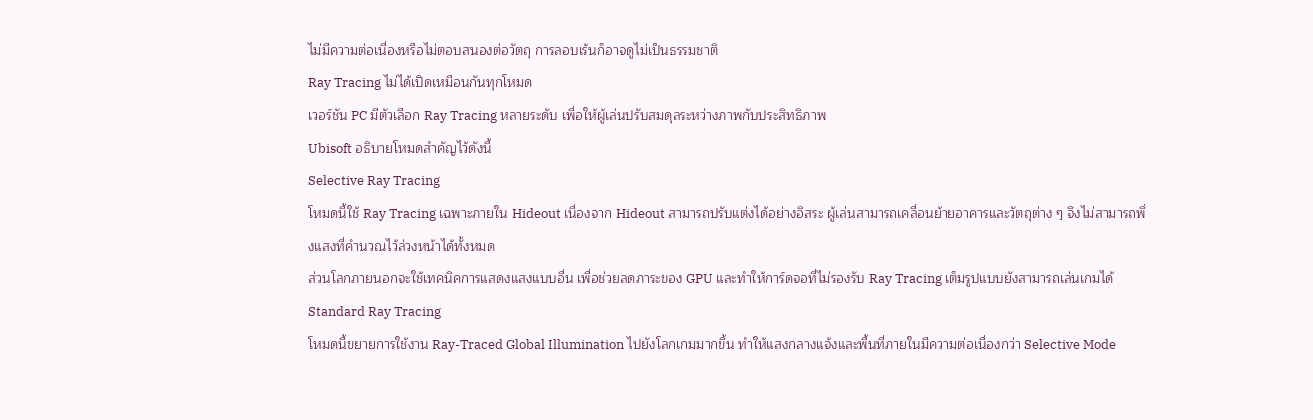ไม่มีความต่อเนื่องหรือไม่ตอบสนองต่อวัตถุ การลอบเร้นก็อาจดูไม่เป็นธรรมชาติ
Ray Tracing ไม่ได้เปิดเหมือนกันทุกโหมด
เวอร์ชัน PC มีตัวเลือก Ray Tracing หลายระดับ เพื่อให้ผู้เล่นปรับสมดุลระหว่างภาพกับประสิทธิภาพ
Ubisoft อธิบายโหมดสำคัญไว้ดังนี้
Selective Ray Tracing
โหมดนี้ใช้ Ray Tracing เฉพาะภายใน Hideout เนื่องจาก Hideout สามารถปรับแต่งได้อย่างอิสระ ผู้เล่นสามารถเคลื่อนย้ายอาคารและวัตถุต่าง ๆ จึงไม่สามารถพึ่งแสงที่คำนวณไว้ล่วงหน้าได้ทั้งหมด
ส่วนโลกภายนอกจะใช้เทคนิคการแสดงแสงแบบอื่น เพื่อช่วยลดภาระของ GPU และทำให้การ์ดจอที่ไม่รองรับ Ray Tracing เต็มรูปแบบยังสามารถเล่นเกมได้
Standard Ray Tracing
โหมดนี้ขยายการใช้งาน Ray-Traced Global Illumination ไปยังโลกเกมมากขึ้น ทำให้แสงกลางแจ้งและพื้นที่ภายในมีความต่อเนื่องกว่า Selective Mode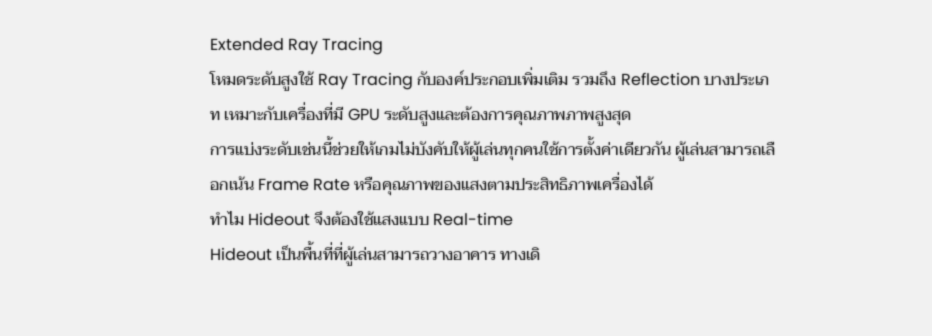Extended Ray Tracing
โหมดระดับสูงใช้ Ray Tracing กับองค์ประกอบเพิ่มเติม รวมถึง Reflection บางประเภท เหมาะกับเครื่องที่มี GPU ระดับสูงและต้องการคุณภาพภาพสูงสุด
การแบ่งระดับเช่นนี้ช่วยให้เกมไม่บังคับให้ผู้เล่นทุกคนใช้การตั้งค่าเดียวกัน ผู้เล่นสามารถเลือกเน้น Frame Rate หรือคุณภาพของแสงตามประสิทธิภาพเครื่องได้
ทำไม Hideout จึงต้องใช้แสงแบบ Real-time
Hideout เป็นพื้นที่ที่ผู้เล่นสามารถวางอาคาร ทางเดิ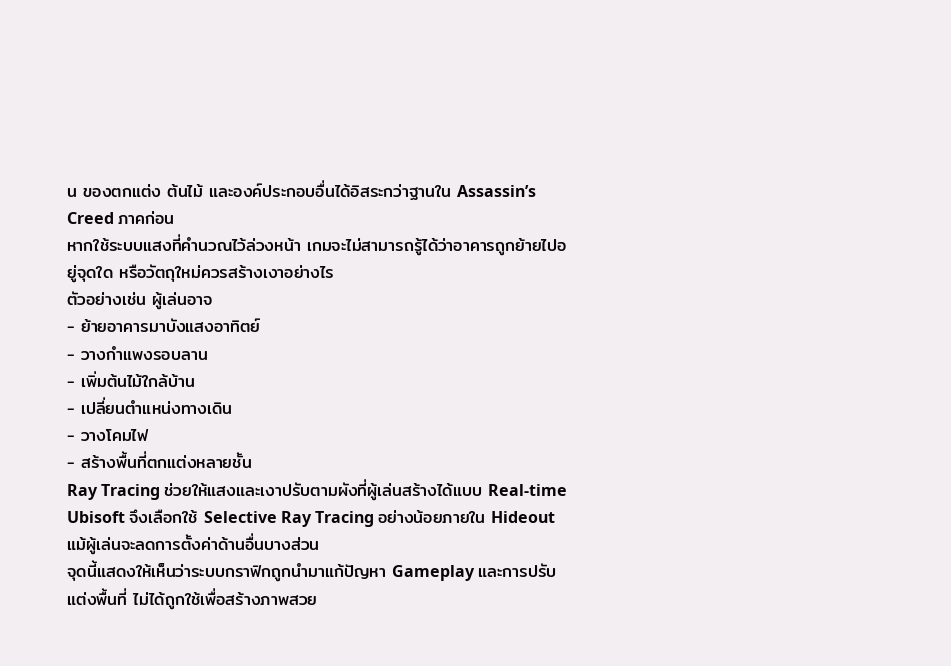น ของตกแต่ง ต้นไม้ และองค์ประกอบอื่นได้อิสระกว่าฐานใน Assassin’s Creed ภาคก่อน
หากใช้ระบบแสงที่คำนวณไว้ล่วงหน้า เกมจะไม่สามารถรู้ได้ว่าอาคารถูกย้ายไปอยู่จุดใด หรือวัตถุใหม่ควรสร้างเงาอย่างไร
ตัวอย่างเช่น ผู้เล่นอาจ
- ย้ายอาคารมาบังแสงอาทิตย์
- วางกำแพงรอบลาน
- เพิ่มต้นไม้ใกล้บ้าน
- เปลี่ยนตำแหน่งทางเดิน
- วางโคมไฟ
- สร้างพื้นที่ตกแต่งหลายชั้น
Ray Tracing ช่วยให้แสงและเงาปรับตามผังที่ผู้เล่นสร้างได้แบบ Real-time Ubisoft จึงเลือกใช้ Selective Ray Tracing อย่างน้อยภายใน Hideout แม้ผู้เล่นจะลดการตั้งค่าด้านอื่นบางส่วน
จุดนี้แสดงให้เห็นว่าระบบกราฟิกถูกนำมาแก้ปัญหา Gameplay และการปรับแต่งพื้นที่ ไม่ได้ถูกใช้เพื่อสร้างภาพสวย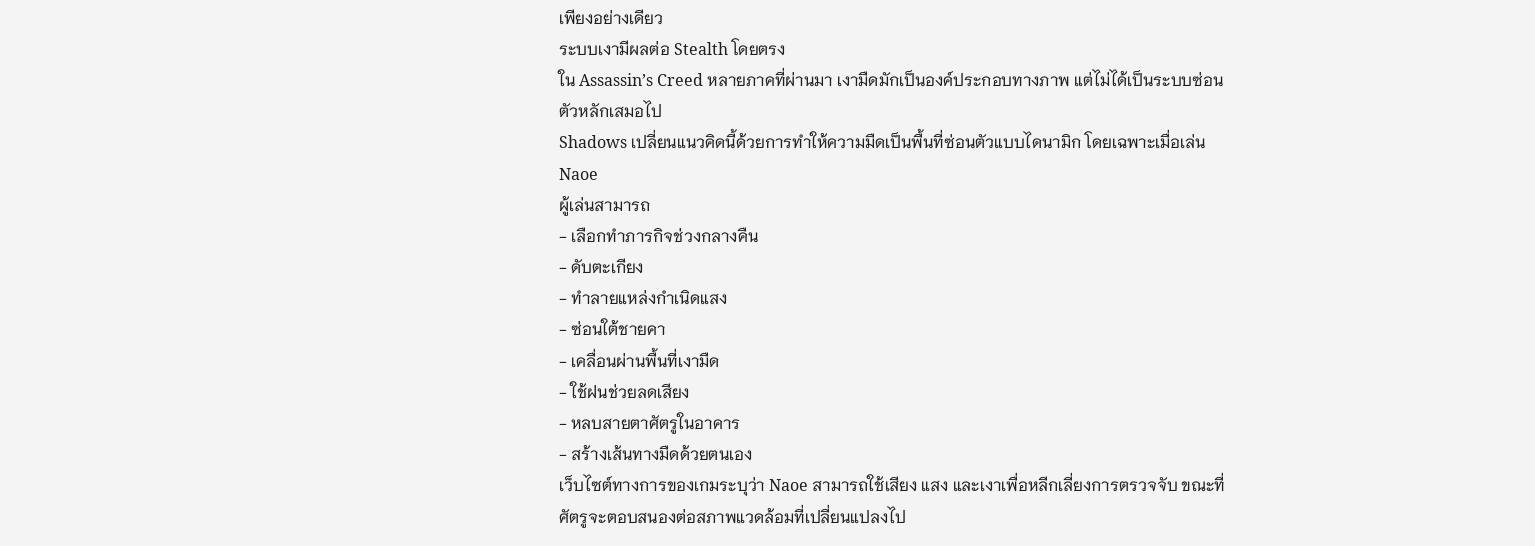เพียงอย่างเดียว
ระบบเงามีผลต่อ Stealth โดยตรง
ใน Assassin’s Creed หลายภาคที่ผ่านมา เงามืดมักเป็นองค์ประกอบทางภาพ แต่ไม่ได้เป็นระบบซ่อนตัวหลักเสมอไป
Shadows เปลี่ยนแนวคิดนี้ด้วยการทำให้ความมืดเป็นพื้นที่ซ่อนตัวแบบไดนามิก โดยเฉพาะเมื่อเล่น Naoe
ผู้เล่นสามารถ
- เลือกทำภารกิจช่วงกลางคืน
- ดับตะเกียง
- ทำลายแหล่งกำเนิดแสง
- ซ่อนใต้ชายคา
- เคลื่อนผ่านพื้นที่เงามืด
- ใช้ฝนช่วยลดเสียง
- หลบสายตาศัตรูในอาคาร
- สร้างเส้นทางมืดด้วยตนเอง
เว็บไซต์ทางการของเกมระบุว่า Naoe สามารถใช้เสียง แสง และเงาเพื่อหลีกเลี่ยงการตรวจจับ ขณะที่ศัตรูจะตอบสนองต่อสภาพแวดล้อมที่เปลี่ยนแปลงไป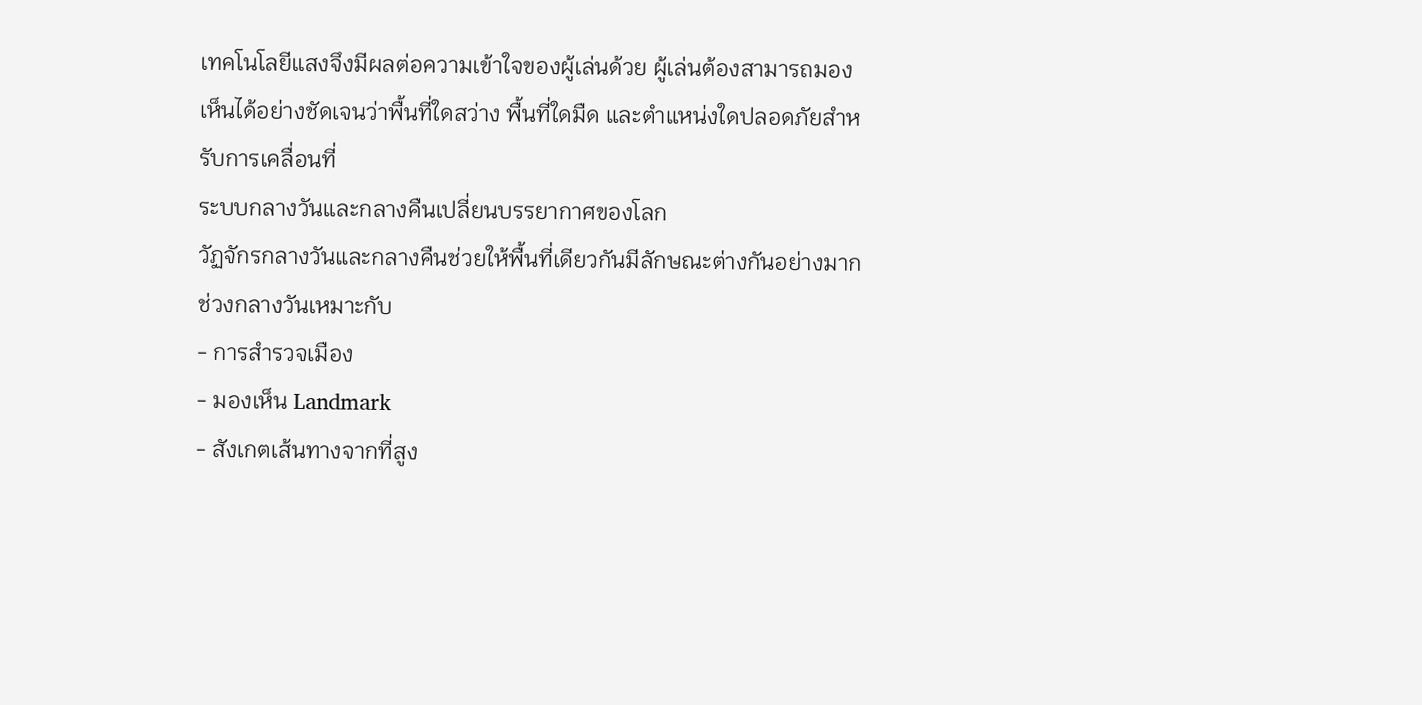เทคโนโลยีแสงจึงมีผลต่อความเข้าใจของผู้เล่นด้วย ผู้เล่นต้องสามารถมองเห็นได้อย่างชัดเจนว่าพื้นที่ใดสว่าง พื้นที่ใดมืด และตำแหน่งใดปลอดภัยสำหรับการเคลื่อนที่
ระบบกลางวันและกลางคืนเปลี่ยนบรรยากาศของโลก
วัฏจักรกลางวันและกลางคืนช่วยให้พื้นที่เดียวกันมีลักษณะต่างกันอย่างมาก
ช่วงกลางวันเหมาะกับ
- การสำรวจเมือง
- มองเห็น Landmark
- สังเกตเส้นทางจากที่สูง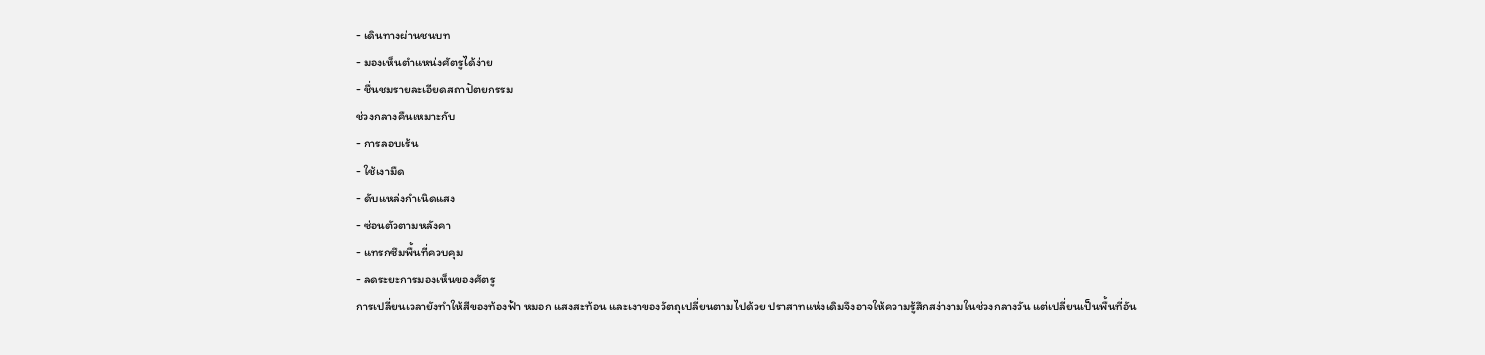- เดินทางผ่านชนบท
- มองเห็นตำแหน่งศัตรูได้ง่าย
- ชื่นชมรายละเอียดสถาปัตยกรรม
ช่วงกลางคืนเหมาะกับ
- การลอบเร้น
- ใช้เงามืด
- ดับแหล่งกำเนิดแสง
- ซ่อนตัวตามหลังคา
- แทรกซึมพื้นที่ควบคุม
- ลดระยะการมองเห็นของศัตรู
การเปลี่ยนเวลายังทำให้สีของท้องฟ้า หมอก แสงสะท้อน และเงาของวัตถุเปลี่ยนตามไปด้วย ปราสาทแห่งเดิมจึงอาจให้ความรู้สึกสง่างามในช่วงกลางวัน แต่เปลี่ยนเป็นพื้นที่อัน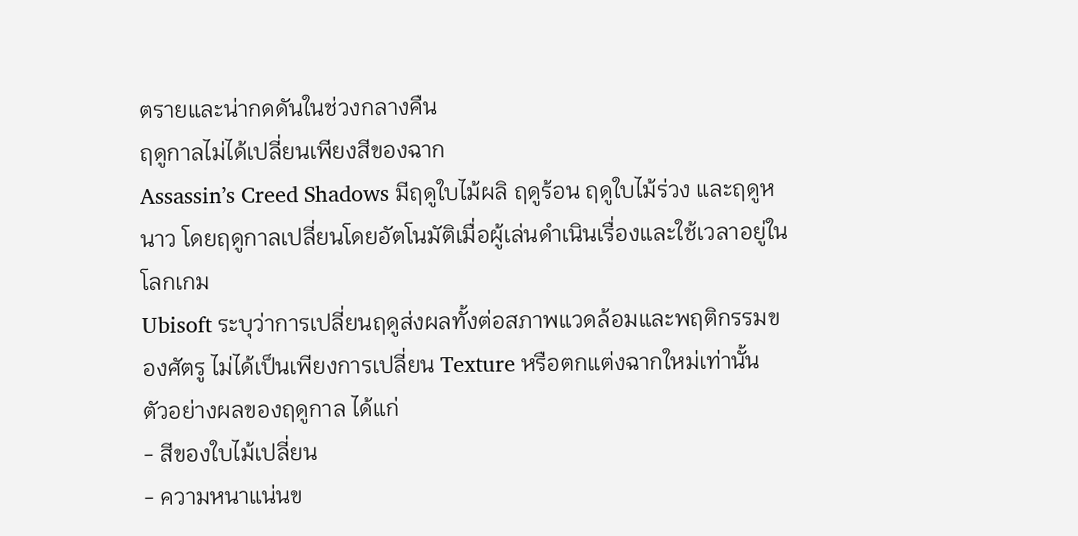ตรายและน่ากดดันในช่วงกลางคืน
ฤดูกาลไม่ได้เปลี่ยนเพียงสีของฉาก
Assassin’s Creed Shadows มีฤดูใบไม้ผลิ ฤดูร้อน ฤดูใบไม้ร่วง และฤดูหนาว โดยฤดูกาลเปลี่ยนโดยอัตโนมัติเมื่อผู้เล่นดำเนินเรื่องและใช้เวลาอยู่ในโลกเกม
Ubisoft ระบุว่าการเปลี่ยนฤดูส่งผลทั้งต่อสภาพแวดล้อมและพฤติกรรมของศัตรู ไม่ได้เป็นเพียงการเปลี่ยน Texture หรือตกแต่งฉากใหม่เท่านั้น
ตัวอย่างผลของฤดูกาล ได้แก่
- สีของใบไม้เปลี่ยน
- ความหนาแน่นข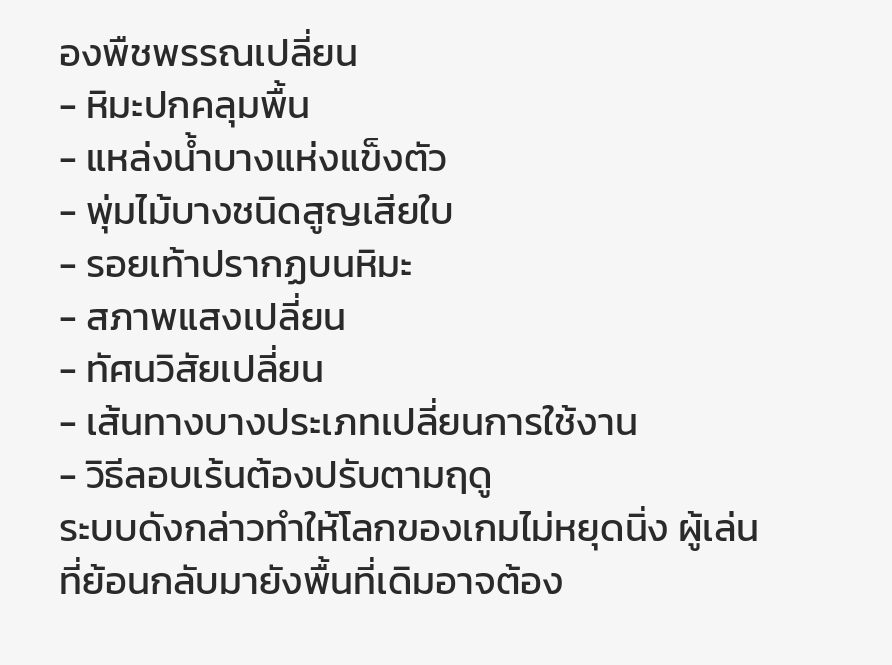องพืชพรรณเปลี่ยน
- หิมะปกคลุมพื้น
- แหล่งน้ำบางแห่งแข็งตัว
- พุ่มไม้บางชนิดสูญเสียใบ
- รอยเท้าปรากฏบนหิมะ
- สภาพแสงเปลี่ยน
- ทัศนวิสัยเปลี่ยน
- เส้นทางบางประเภทเปลี่ยนการใช้งาน
- วิธีลอบเร้นต้องปรับตามฤดู
ระบบดังกล่าวทำให้โลกของเกมไม่หยุดนิ่ง ผู้เล่นที่ย้อนกลับมายังพื้นที่เดิมอาจต้อง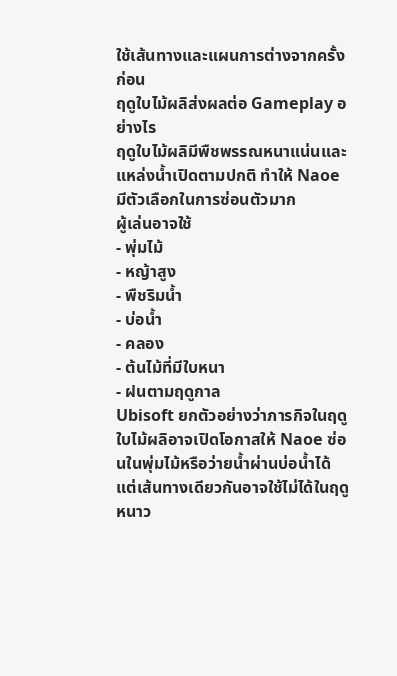ใช้เส้นทางและแผนการต่างจากครั้งก่อน
ฤดูใบไม้ผลิส่งผลต่อ Gameplay อย่างไร
ฤดูใบไม้ผลิมีพืชพรรณหนาแน่นและแหล่งน้ำเปิดตามปกติ ทำให้ Naoe มีตัวเลือกในการซ่อนตัวมาก
ผู้เล่นอาจใช้
- พุ่มไม้
- หญ้าสูง
- พืชริมน้ำ
- บ่อน้ำ
- คลอง
- ต้นไม้ที่มีใบหนา
- ฝนตามฤดูกาล
Ubisoft ยกตัวอย่างว่าภารกิจในฤดูใบไม้ผลิอาจเปิดโอกาสให้ Naoe ซ่อนในพุ่มไม้หรือว่ายน้ำผ่านบ่อน้ำได้ แต่เส้นทางเดียวกันอาจใช้ไม่ได้ในฤดูหนาว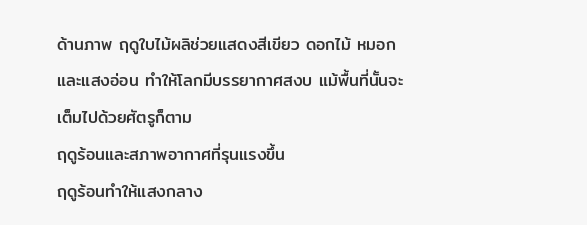ด้านภาพ ฤดูใบไม้ผลิช่วยแสดงสีเขียว ดอกไม้ หมอก และแสงอ่อน ทำให้โลกมีบรรยากาศสงบ แม้พื้นที่นั้นจะเต็มไปด้วยศัตรูก็ตาม
ฤดูร้อนและสภาพอากาศที่รุนแรงขึ้น
ฤดูร้อนทำให้แสงกลาง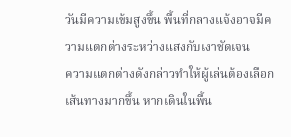วันมีความเข้มสูงขึ้น พื้นที่กลางแจ้งอาจมีความแตกต่างระหว่างแสงกับเงาชัดเจน
ความแตกต่างดังกล่าวทำให้ผู้เล่นต้องเลือกเส้นทางมากขึ้น หากเดินในพื้น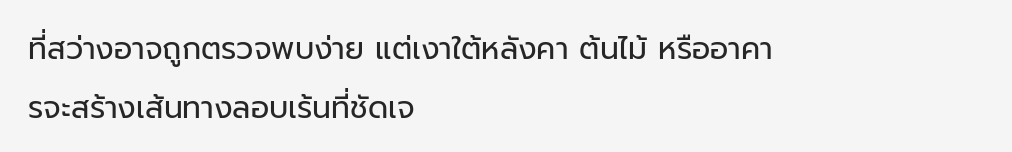ที่สว่างอาจถูกตรวจพบง่าย แต่เงาใต้หลังคา ต้นไม้ หรืออาคารจะสร้างเส้นทางลอบเร้นที่ชัดเจ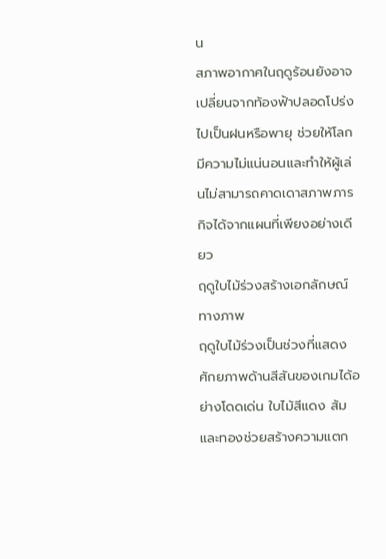น
สภาพอากาศในฤดูร้อนยังอาจเปลี่ยนจากท้องฟ้าปลอดโปร่งไปเป็นฝนหรือพายุ ช่วยให้โลกมีความไม่แน่นอนและทำให้ผู้เล่นไม่สามารถคาดเดาสภาพภารกิจได้จากแผนที่เพียงอย่างเดียว
ฤดูใบไม้ร่วงสร้างเอกลักษณ์ทางภาพ
ฤดูใบไม้ร่วงเป็นช่วงที่แสดงศักยภาพด้านสีสันของเกมได้อย่างโดดเด่น ใบไม้สีแดง ส้มและทองช่วยสร้างความแตก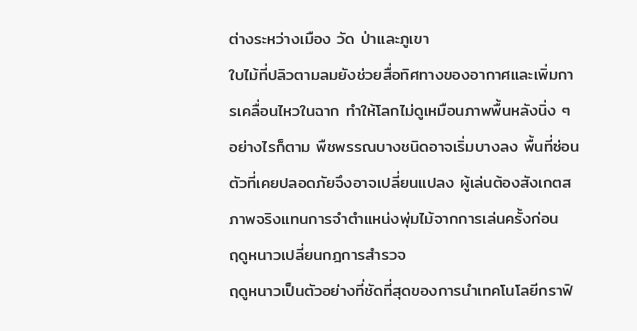ต่างระหว่างเมือง วัด ป่าและภูเขา
ใบไม้ที่ปลิวตามลมยังช่วยสื่อทิศทางของอากาศและเพิ่มการเคลื่อนไหวในฉาก ทำให้โลกไม่ดูเหมือนภาพพื้นหลังนิ่ง ๆ
อย่างไรก็ตาม พืชพรรณบางชนิดอาจเริ่มบางลง พื้นที่ซ่อนตัวที่เคยปลอดภัยจึงอาจเปลี่ยนแปลง ผู้เล่นต้องสังเกตสภาพจริงแทนการจำตำแหน่งพุ่มไม้จากการเล่นครั้งก่อน
ฤดูหนาวเปลี่ยนกฎการสำรวจ
ฤดูหนาวเป็นตัวอย่างที่ชัดที่สุดของการนำเทคโนโลยีกราฟิ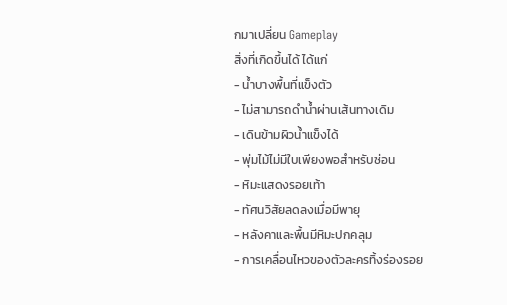กมาเปลี่ยน Gameplay
สิ่งที่เกิดขึ้นได้ ได้แก่
- น้ำบางพื้นที่แข็งตัว
- ไม่สามารถดำน้ำผ่านเส้นทางเดิม
- เดินข้ามผิวน้ำแข็งได้
- พุ่มไม้ไม่มีใบเพียงพอสำหรับซ่อน
- หิมะแสดงรอยเท้า
- ทัศนวิสัยลดลงเมื่อมีพายุ
- หลังคาและพื้นมีหิมะปกคลุม
- การเคลื่อนไหวของตัวละครทิ้งร่องรอย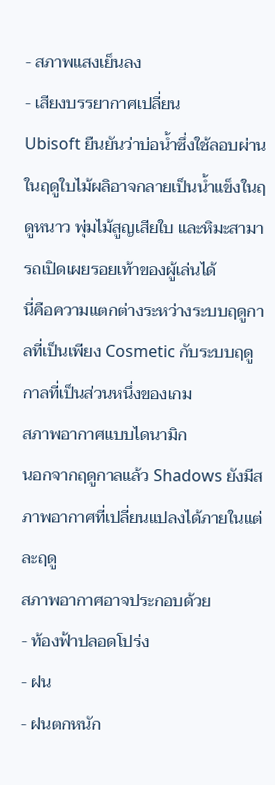- สภาพแสงเย็นลง
- เสียงบรรยากาศเปลี่ยน
Ubisoft ยืนยันว่าบ่อน้ำซึ่งใช้ลอบผ่านในฤดูใบไม้ผลิอาจกลายเป็นน้ำแข็งในฤดูหนาว พุ่มไม้สูญเสียใบ และหิมะสามารถเปิดเผยรอยเท้าของผู้เล่นได้
นี่คือความแตกต่างระหว่างระบบฤดูกาลที่เป็นเพียง Cosmetic กับระบบฤดูกาลที่เป็นส่วนหนึ่งของเกม
สภาพอากาศแบบไดนามิก
นอกจากฤดูกาลแล้ว Shadows ยังมีสภาพอากาศที่เปลี่ยนแปลงได้ภายในแต่ละฤดู
สภาพอากาศอาจประกอบด้วย
- ท้องฟ้าปลอดโปร่ง
- ฝน
- ฝนตกหนัก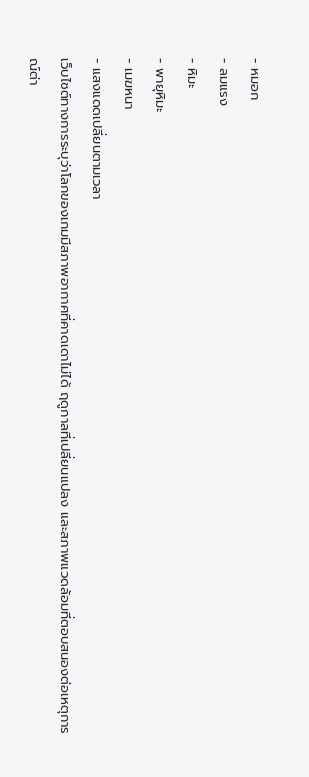- หมอก
- ลมแรง
- หิมะ
- พายุหิมะ
- เมฆหนา
- แสงแดดเปลี่ยนตามเวลา
เว็บไซต์ทางการระบุว่าโลกของเกมมีสภาพอากาศที่คาดเดาไม่ได้ ฤดูกาลที่เปลี่ยนแปลง และสภาพแวดล้อมที่ตอบสนองต่อเหตุการณ์ต่า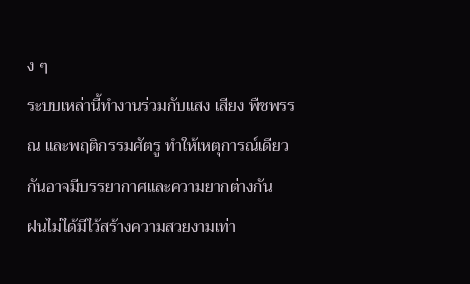ง ๆ
ระบบเหล่านี้ทำงานร่วมกับแสง เสียง พืชพรรณ และพฤติกรรมศัตรู ทำให้เหตุการณ์เดียวกันอาจมีบรรยากาศและความยากต่างกัน
ฝนไม่ได้มีไว้สร้างความสวยงามเท่า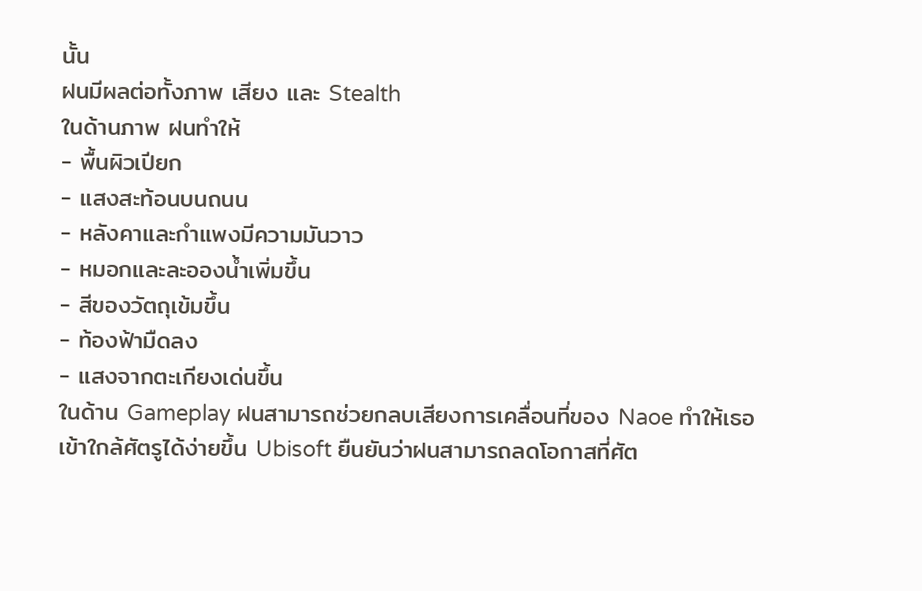นั้น
ฝนมีผลต่อทั้งภาพ เสียง และ Stealth
ในด้านภาพ ฝนทำให้
- พื้นผิวเปียก
- แสงสะท้อนบนถนน
- หลังคาและกำแพงมีความมันวาว
- หมอกและละอองน้ำเพิ่มขึ้น
- สีของวัตถุเข้มขึ้น
- ท้องฟ้ามืดลง
- แสงจากตะเกียงเด่นขึ้น
ในด้าน Gameplay ฝนสามารถช่วยกลบเสียงการเคลื่อนที่ของ Naoe ทำให้เธอเข้าใกล้ศัตรูได้ง่ายขึ้น Ubisoft ยืนยันว่าฝนสามารถลดโอกาสที่ศัต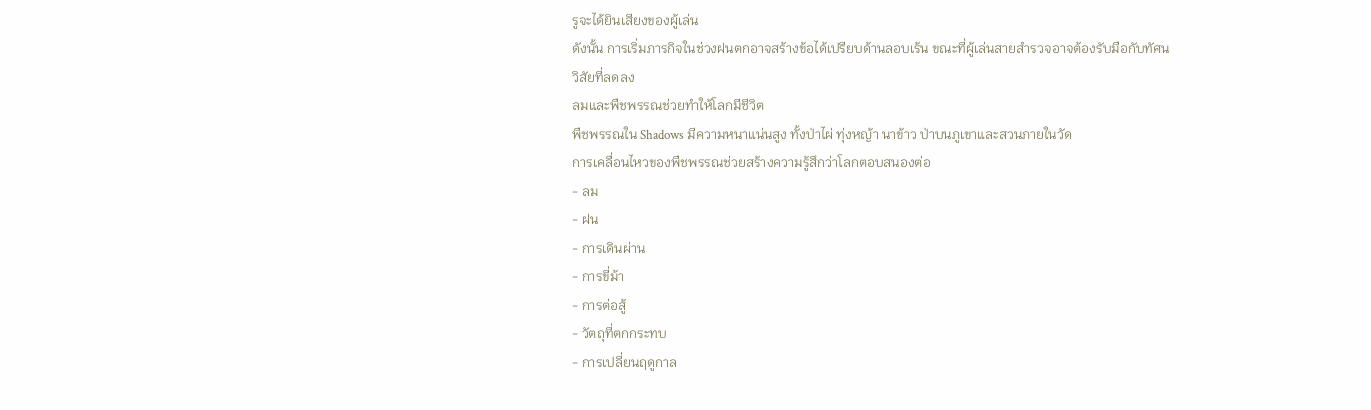รูจะได้ยินเสียงของผู้เล่น
ดังนั้น การเริ่มภารกิจในช่วงฝนตกอาจสร้างข้อได้เปรียบด้านลอบเร้น ขณะที่ผู้เล่นสายสำรวจอาจต้องรับมือกับทัศนวิสัยที่ลดลง
ลมและพืชพรรณช่วยทำให้โลกมีชีวิต
พืชพรรณใน Shadows มีความหนาแน่นสูง ทั้งป่าไผ่ ทุ่งหญ้า นาข้าว ป่าบนภูเขาและสวนภายในวัด
การเคลื่อนไหวของพืชพรรณช่วยสร้างความรู้สึกว่าโลกตอบสนองต่อ
- ลม
- ฝน
- การเดินผ่าน
- การขี่ม้า
- การต่อสู้
- วัตถุที่ตกกระทบ
- การเปลี่ยนฤดูกาล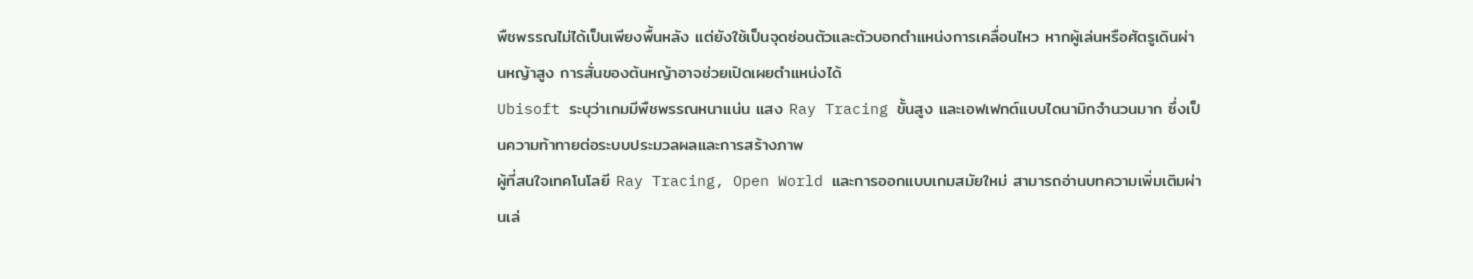พืชพรรณไม่ได้เป็นเพียงพื้นหลัง แต่ยังใช้เป็นจุดซ่อนตัวและตัวบอกตำแหน่งการเคลื่อนไหว หากผู้เล่นหรือศัตรูเดินผ่านหญ้าสูง การสั่นของต้นหญ้าอาจช่วยเปิดเผยตำแหน่งได้
Ubisoft ระบุว่าเกมมีพืชพรรณหนาแน่น แสง Ray Tracing ขั้นสูง และเอฟเฟกต์แบบไดนามิกจำนวนมาก ซึ่งเป็นความท้าทายต่อระบบประมวลผลและการสร้างภาพ
ผู้ที่สนใจเทคโนโลยี Ray Tracing, Open World และการออกแบบเกมสมัยใหม่ สามารถอ่านบทความเพิ่มเติมผ่านเล่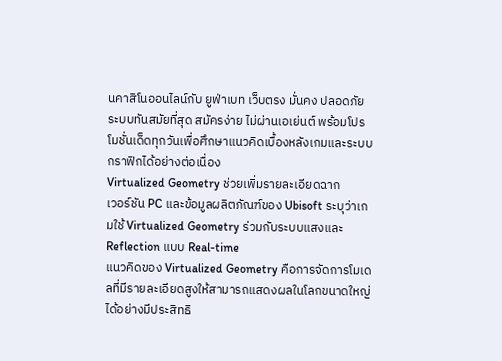นคาสิโนออนไลน์กับ ยูฟ่าเบท เว็บตรง มั่นคง ปลอดภัย ระบบทันสมัยที่สุด สมัครง่าย ไม่ผ่านเอเย่นต์ พร้อมโปรโมชั่นเด็ดทุกวันเพื่อศึกษาแนวคิดเบื้องหลังเกมและระบบกราฟิกได้อย่างต่อเนื่อง
Virtualized Geometry ช่วยเพิ่มรายละเอียดฉาก
เวอร์ชัน PC และข้อมูลผลิตภัณฑ์ของ Ubisoft ระบุว่าเกมใช้ Virtualized Geometry ร่วมกับระบบแสงและ Reflection แบบ Real-time
แนวคิดของ Virtualized Geometry คือการจัดการโมเดลที่มีรายละเอียดสูงให้สามารถแสดงผลในโลกขนาดใหญ่ได้อย่างมีประสิทธิ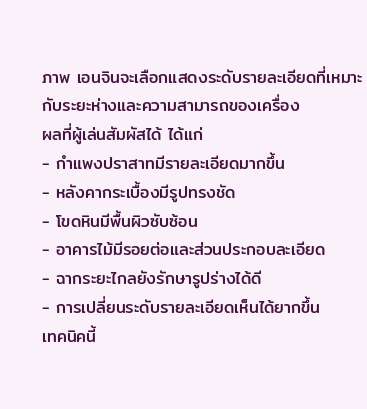ภาพ เอนจินจะเลือกแสดงระดับรายละเอียดที่เหมาะกับระยะห่างและความสามารถของเครื่อง
ผลที่ผู้เล่นสัมผัสได้ ได้แก่
- กำแพงปราสาทมีรายละเอียดมากขึ้น
- หลังคากระเบื้องมีรูปทรงชัด
- โขดหินมีพื้นผิวซับซ้อน
- อาคารไม้มีรอยต่อและส่วนประกอบละเอียด
- ฉากระยะไกลยังรักษารูปร่างได้ดี
- การเปลี่ยนระดับรายละเอียดเห็นได้ยากขึ้น
เทคนิคนี้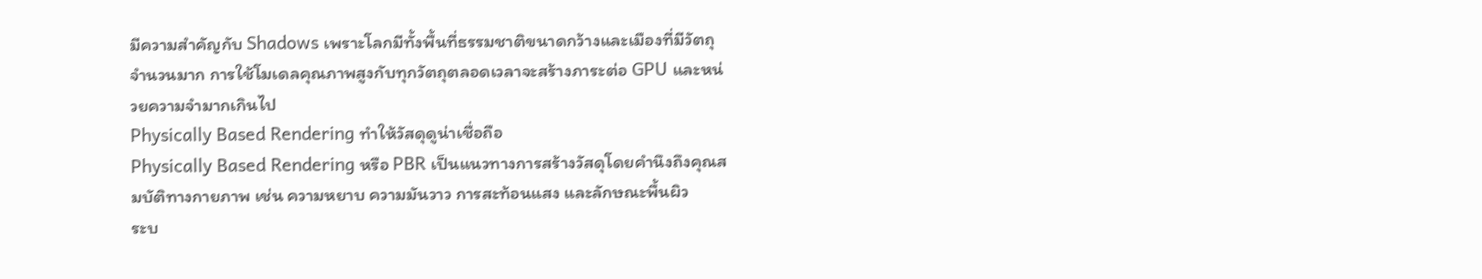มีความสำคัญกับ Shadows เพราะโลกมีทั้งพื้นที่ธรรมชาติขนาดกว้างและเมืองที่มีวัตถุจำนวนมาก การใช้โมเดลคุณภาพสูงกับทุกวัตถุตลอดเวลาจะสร้างภาระต่อ GPU และหน่วยความจำมากเกินไป
Physically Based Rendering ทำให้วัสดุดูน่าเชื่อถือ
Physically Based Rendering หรือ PBR เป็นแนวทางการสร้างวัสดุโดยคำนึงถึงคุณสมบัติทางกายภาพ เช่น ความหยาบ ความมันวาว การสะท้อนแสง และลักษณะพื้นผิว
ระบ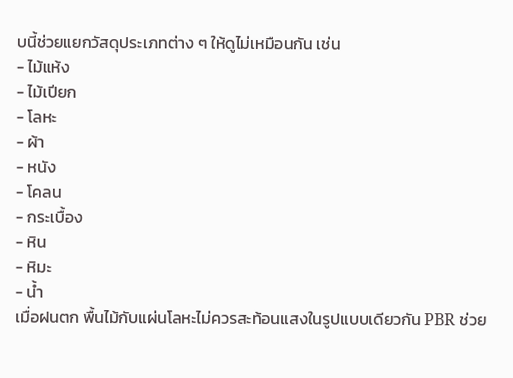บนี้ช่วยแยกวัสดุประเภทต่าง ๆ ให้ดูไม่เหมือนกัน เช่น
- ไม้แห้ง
- ไม้เปียก
- โลหะ
- ผ้า
- หนัง
- โคลน
- กระเบื้อง
- หิน
- หิมะ
- น้ำ
เมื่อฝนตก พื้นไม้กับแผ่นโลหะไม่ควรสะท้อนแสงในรูปแบบเดียวกัน PBR ช่วย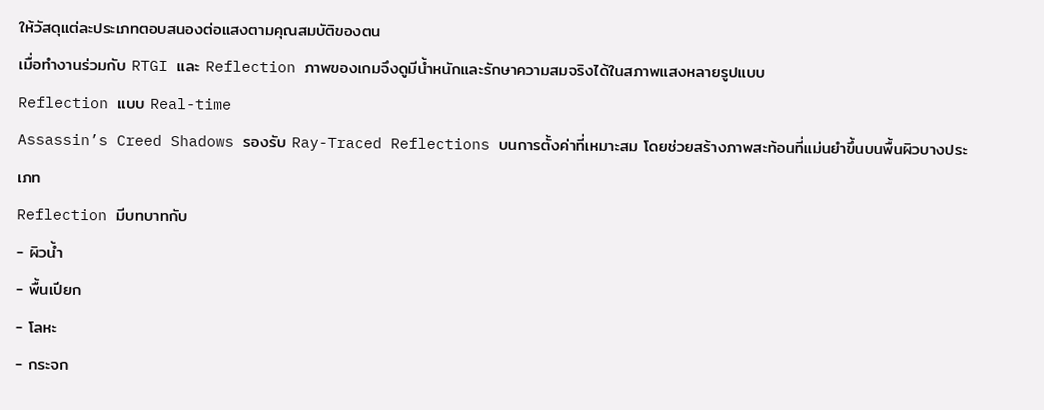ให้วัสดุแต่ละประเภทตอบสนองต่อแสงตามคุณสมบัติของตน
เมื่อทำงานร่วมกับ RTGI และ Reflection ภาพของเกมจึงดูมีน้ำหนักและรักษาความสมจริงได้ในสภาพแสงหลายรูปแบบ
Reflection แบบ Real-time
Assassin’s Creed Shadows รองรับ Ray-Traced Reflections บนการตั้งค่าที่เหมาะสม โดยช่วยสร้างภาพสะท้อนที่แม่นยำขึ้นบนพื้นผิวบางประเภท
Reflection มีบทบาทกับ
- ผิวน้ำ
- พื้นเปียก
- โลหะ
- กระจก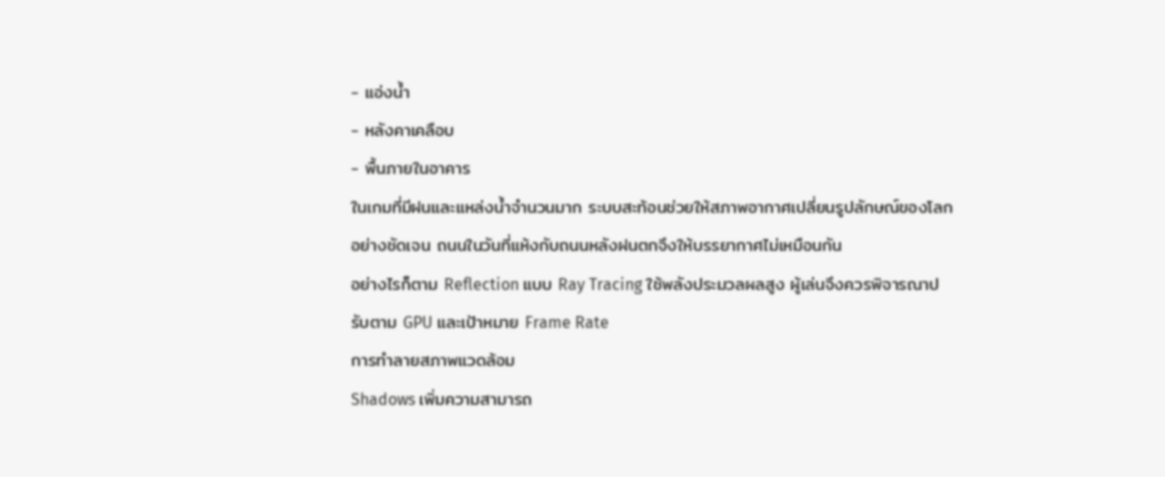- แอ่งน้ำ
- หลังคาเคลือบ
- พื้นภายในอาคาร
ในเกมที่มีฝนและแหล่งน้ำจำนวนมาก ระบบสะท้อนช่วยให้สภาพอากาศเปลี่ยนรูปลักษณ์ของโลกอย่างชัดเจน ถนนในวันที่แห้งกับถนนหลังฝนตกจึงให้บรรยากาศไม่เหมือนกัน
อย่างไรก็ตาม Reflection แบบ Ray Tracing ใช้พลังประมวลผลสูง ผู้เล่นจึงควรพิจารณาปรับตาม GPU และเป้าหมาย Frame Rate
การทำลายสภาพแวดล้อม
Shadows เพิ่มความสามารถ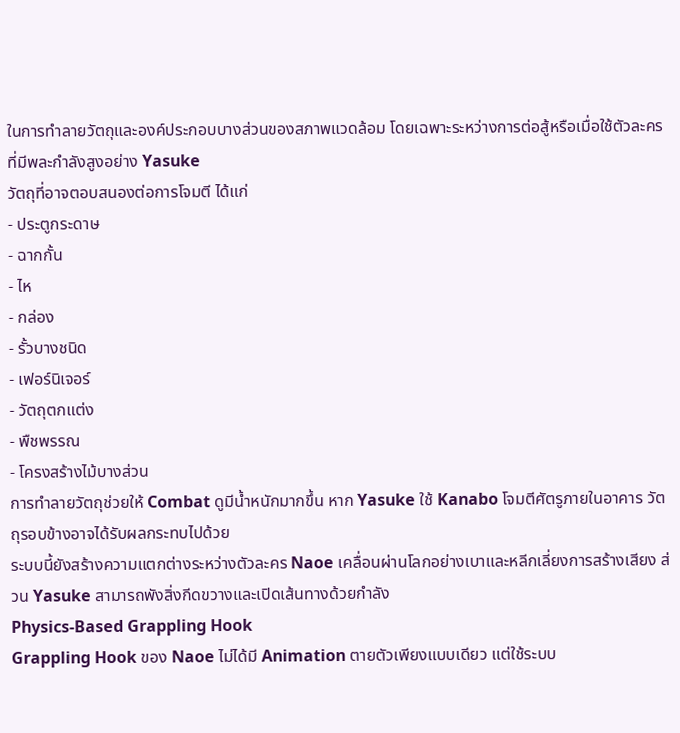ในการทำลายวัตถุและองค์ประกอบบางส่วนของสภาพแวดล้อม โดยเฉพาะระหว่างการต่อสู้หรือเมื่อใช้ตัวละครที่มีพละกำลังสูงอย่าง Yasuke
วัตถุที่อาจตอบสนองต่อการโจมตี ได้แก่
- ประตูกระดาษ
- ฉากกั้น
- ไห
- กล่อง
- รั้วบางชนิด
- เฟอร์นิเจอร์
- วัตถุตกแต่ง
- พืชพรรณ
- โครงสร้างไม้บางส่วน
การทำลายวัตถุช่วยให้ Combat ดูมีน้ำหนักมากขึ้น หาก Yasuke ใช้ Kanabo โจมตีศัตรูภายในอาคาร วัตถุรอบข้างอาจได้รับผลกระทบไปด้วย
ระบบนี้ยังสร้างความแตกต่างระหว่างตัวละคร Naoe เคลื่อนผ่านโลกอย่างเบาและหลีกเลี่ยงการสร้างเสียง ส่วน Yasuke สามารถพังสิ่งกีดขวางและเปิดเส้นทางด้วยกำลัง
Physics-Based Grappling Hook
Grappling Hook ของ Naoe ไม่ได้มี Animation ตายตัวเพียงแบบเดียว แต่ใช้ระบบ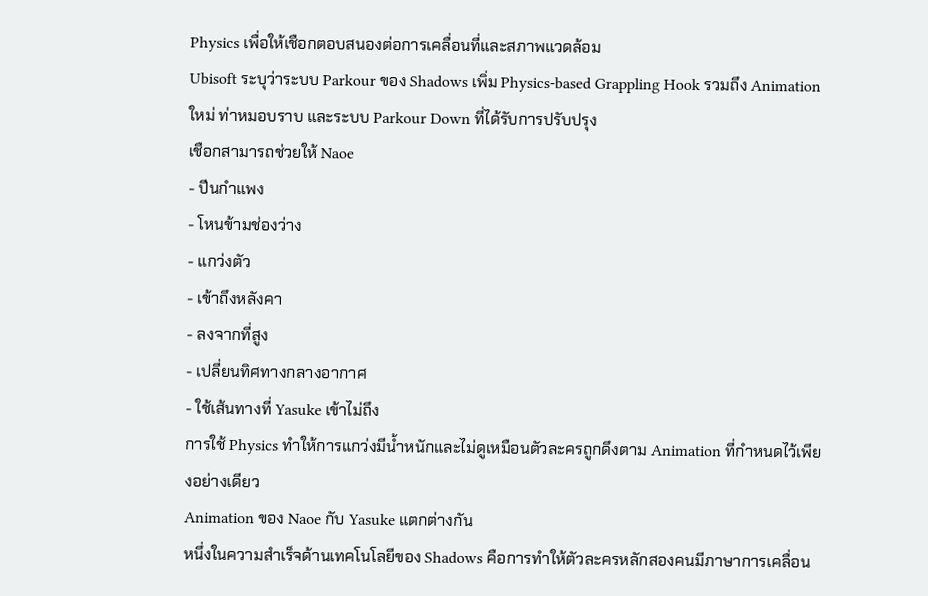Physics เพื่อให้เชือกตอบสนองต่อการเคลื่อนที่และสภาพแวดล้อม
Ubisoft ระบุว่าระบบ Parkour ของ Shadows เพิ่ม Physics-based Grappling Hook รวมถึง Animation ใหม่ ท่าหมอบราบ และระบบ Parkour Down ที่ได้รับการปรับปรุง
เชือกสามารถช่วยให้ Naoe
- ปีนกำแพง
- โหนข้ามช่องว่าง
- แกว่งตัว
- เข้าถึงหลังคา
- ลงจากที่สูง
- เปลี่ยนทิศทางกลางอากาศ
- ใช้เส้นทางที่ Yasuke เข้าไม่ถึง
การใช้ Physics ทำให้การแกว่งมีน้ำหนักและไม่ดูเหมือนตัวละครถูกดึงตาม Animation ที่กำหนดไว้เพียงอย่างเดียว
Animation ของ Naoe กับ Yasuke แตกต่างกัน
หนึ่งในความสำเร็จด้านเทคโนโลยีของ Shadows คือการทำให้ตัวละครหลักสองคนมีภาษาการเคลื่อน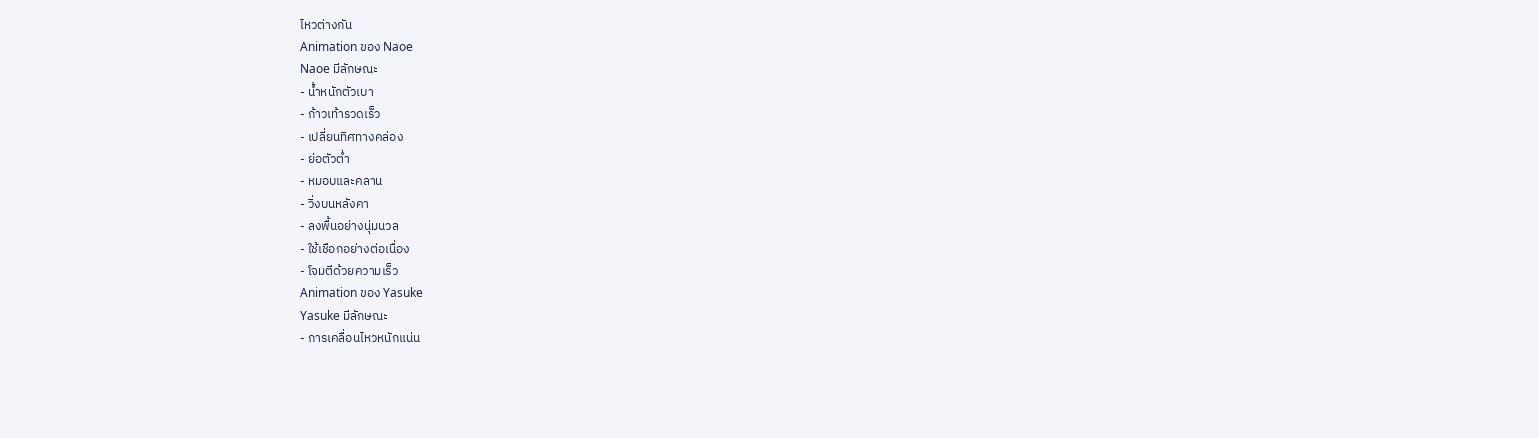ไหวต่างกัน
Animation ของ Naoe
Naoe มีลักษณะ
- น้ำหนักตัวเบา
- ก้าวเท้ารวดเร็ว
- เปลี่ยนทิศทางคล่อง
- ย่อตัวต่ำ
- หมอบและคลาน
- วิ่งบนหลังคา
- ลงพื้นอย่างนุ่มนวล
- ใช้เชือกอย่างต่อเนื่อง
- โจมตีด้วยความเร็ว
Animation ของ Yasuke
Yasuke มีลักษณะ
- การเคลื่อนไหวหนักแน่น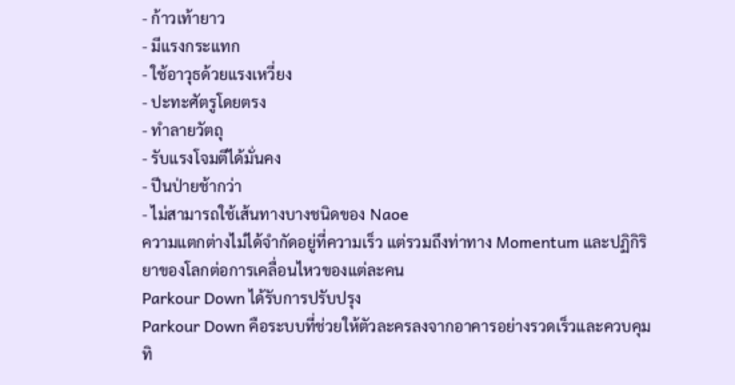- ก้าวเท้ายาว
- มีแรงกระแทก
- ใช้อาวุธด้วยแรงเหวี่ยง
- ปะทะศัตรูโดยตรง
- ทำลายวัตถุ
- รับแรงโจมตีได้มั่นคง
- ปีนป่ายช้ากว่า
- ไม่สามารถใช้เส้นทางบางชนิดของ Naoe
ความแตกต่างไม่ได้จำกัดอยู่ที่ความเร็ว แต่รวมถึงท่าทาง Momentum และปฏิกิริยาของโลกต่อการเคลื่อนไหวของแต่ละคน
Parkour Down ได้รับการปรับปรุง
Parkour Down คือระบบที่ช่วยให้ตัวละครลงจากอาคารอย่างรวดเร็วและควบคุมทิ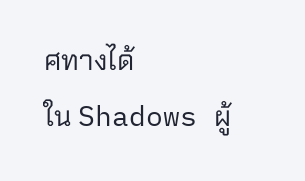ศทางได้
ใน Shadows ผู้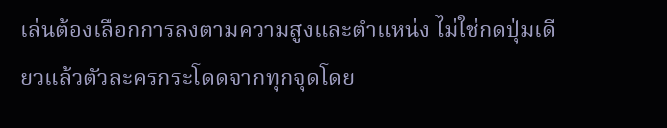เล่นต้องเลือกการลงตามความสูงและตำแหน่ง ไม่ใช่กดปุ่มเดียวแล้วตัวละครกระโดดจากทุกจุดโดย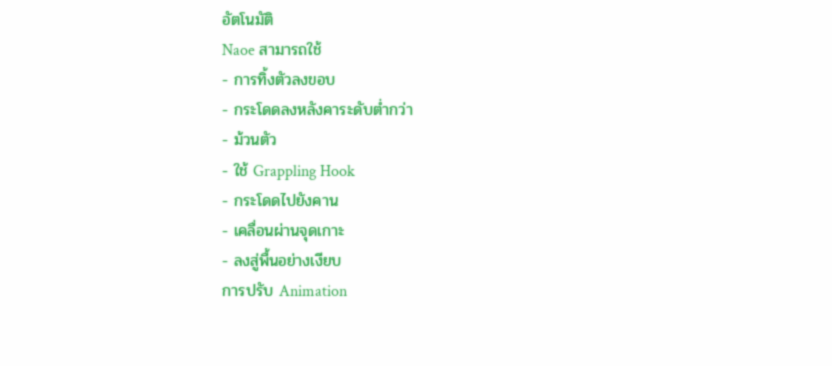อัตโนมัติ
Naoe สามารถใช้
- การทิ้งตัวลงขอบ
- กระโดดลงหลังคาระดับต่ำกว่า
- ม้วนตัว
- ใช้ Grappling Hook
- กระโดดไปยังคาน
- เคลื่อนผ่านจุดเกาะ
- ลงสู่พื้นอย่างเงียบ
การปรับ Animation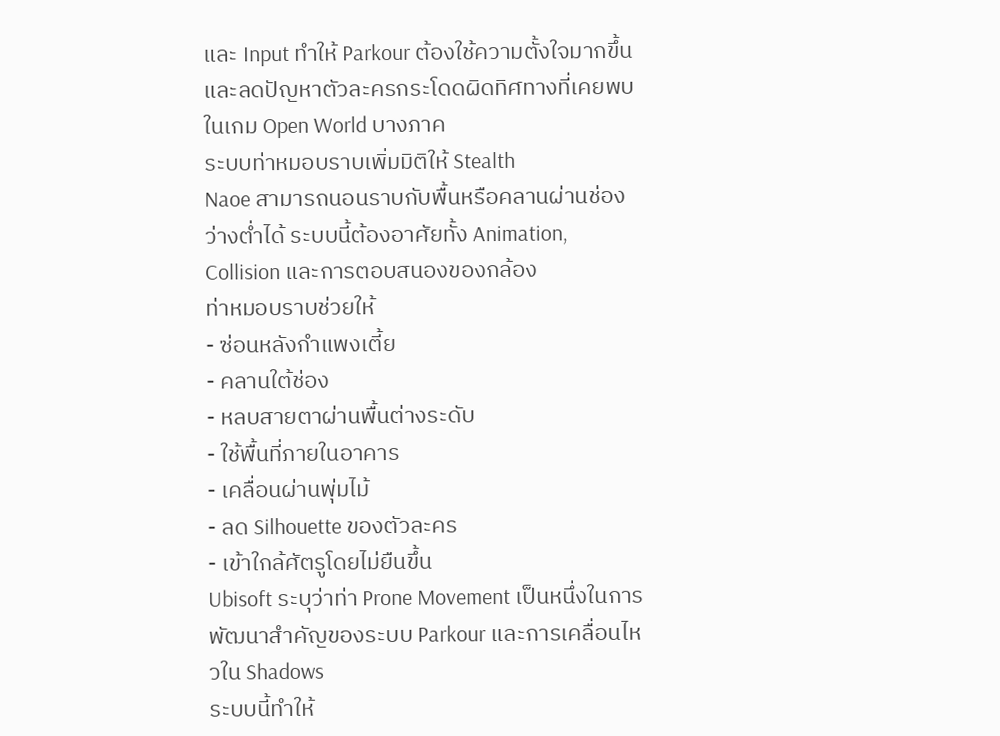และ Input ทำให้ Parkour ต้องใช้ความตั้งใจมากขึ้น และลดปัญหาตัวละครกระโดดผิดทิศทางที่เคยพบในเกม Open World บางภาค
ระบบท่าหมอบราบเพิ่มมิติให้ Stealth
Naoe สามารถนอนราบกับพื้นหรือคลานผ่านช่องว่างต่ำได้ ระบบนี้ต้องอาศัยทั้ง Animation, Collision และการตอบสนองของกล้อง
ท่าหมอบราบช่วยให้
- ซ่อนหลังกำแพงเตี้ย
- คลานใต้ช่อง
- หลบสายตาผ่านพื้นต่างระดับ
- ใช้พื้นที่ภายในอาคาร
- เคลื่อนผ่านพุ่มไม้
- ลด Silhouette ของตัวละคร
- เข้าใกล้ศัตรูโดยไม่ยืนขึ้น
Ubisoft ระบุว่าท่า Prone Movement เป็นหนึ่งในการพัฒนาสำคัญของระบบ Parkour และการเคลื่อนไหวใน Shadows
ระบบนี้ทำให้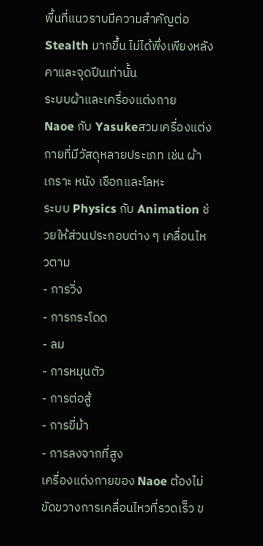พื้นที่แนวราบมีความสำคัญต่อ Stealth มากขึ้น ไม่ได้พึ่งเพียงหลังคาและจุดปีนเท่านั้น
ระบบผ้าและเครื่องแต่งกาย
Naoe กับ Yasukeสวมเครื่องแต่งกายที่มีวัสดุหลายประเภท เช่น ผ้า เกราะ หนัง เชือกและโลหะ
ระบบ Physics กับ Animation ช่วยให้ส่วนประกอบต่าง ๆ เคลื่อนไหวตาม
- การวิ่ง
- การกระโดด
- ลม
- การหมุนตัว
- การต่อสู้
- การขี่ม้า
- การลงจากที่สูง
เครื่องแต่งกายของ Naoe ต้องไม่ขัดขวางการเคลื่อนไหวที่รวดเร็ว ข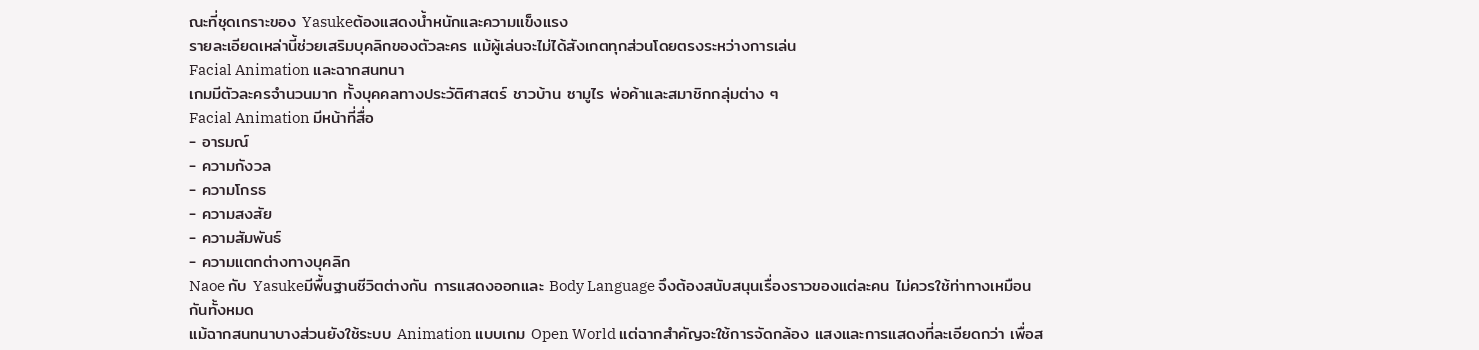ณะที่ชุดเกราะของ Yasukeต้องแสดงน้ำหนักและความแข็งแรง
รายละเอียดเหล่านี้ช่วยเสริมบุคลิกของตัวละคร แม้ผู้เล่นจะไม่ได้สังเกตทุกส่วนโดยตรงระหว่างการเล่น
Facial Animation และฉากสนทนา
เกมมีตัวละครจำนวนมาก ทั้งบุคคลทางประวัติศาสตร์ ชาวบ้าน ซามูไร พ่อค้าและสมาชิกกลุ่มต่าง ๆ
Facial Animation มีหน้าที่สื่อ
- อารมณ์
- ความกังวล
- ความโกรธ
- ความสงสัย
- ความสัมพันธ์
- ความแตกต่างทางบุคลิก
Naoe กับ Yasukeมีพื้นฐานชีวิตต่างกัน การแสดงออกและ Body Language จึงต้องสนับสนุนเรื่องราวของแต่ละคน ไม่ควรใช้ท่าทางเหมือนกันทั้งหมด
แม้ฉากสนทนาบางส่วนยังใช้ระบบ Animation แบบเกม Open World แต่ฉากสำคัญจะใช้การจัดกล้อง แสงและการแสดงที่ละเอียดกว่า เพื่อส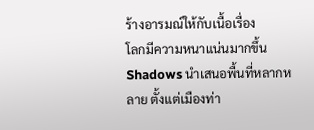ร้างอารมณ์ให้กับเนื้อเรื่อง
โลกมีความหนาแน่นมากขึ้น
Shadows นำเสนอพื้นที่หลากหลาย ตั้งแต่เมืองท่า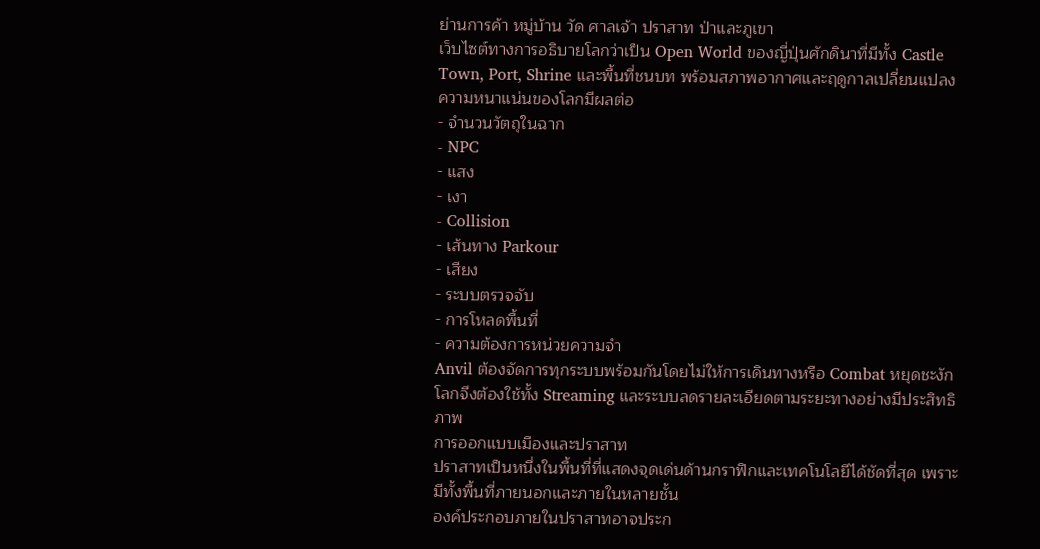ย่านการค้า หมู่บ้าน วัด ศาลเจ้า ปราสาท ป่าและภูเขา
เว็บไซต์ทางการอธิบายโลกว่าเป็น Open World ของญี่ปุ่นศักดินาที่มีทั้ง Castle Town, Port, Shrine และพื้นที่ชนบท พร้อมสภาพอากาศและฤดูกาลเปลี่ยนแปลง
ความหนาแน่นของโลกมีผลต่อ
- จำนวนวัตถุในฉาก
- NPC
- แสง
- เงา
- Collision
- เส้นทาง Parkour
- เสียง
- ระบบตรวจจับ
- การโหลดพื้นที่
- ความต้องการหน่วยความจำ
Anvil ต้องจัดการทุกระบบพร้อมกันโดยไม่ให้การเดินทางหรือ Combat หยุดชะงัก โลกจึงต้องใช้ทั้ง Streaming และระบบลดรายละเอียดตามระยะทางอย่างมีประสิทธิภาพ
การออกแบบเมืองและปราสาท
ปราสาทเป็นหนึ่งในพื้นที่ที่แสดงจุดเด่นด้านกราฟิกและเทคโนโลยีได้ชัดที่สุด เพราะมีทั้งพื้นที่ภายนอกและภายในหลายชั้น
องค์ประกอบภายในปราสาทอาจประก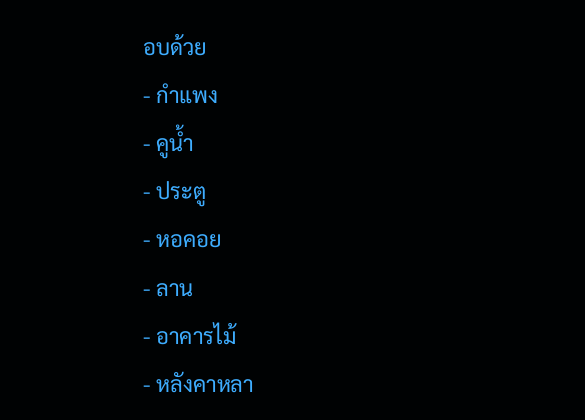อบด้วย
- กำแพง
- คูน้ำ
- ประตู
- หอคอย
- ลาน
- อาคารไม้
- หลังคาหลา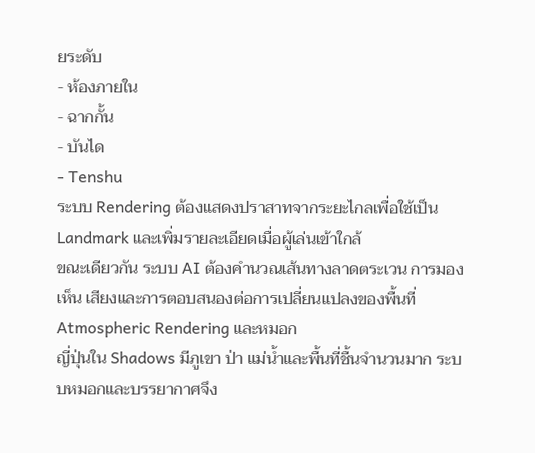ยระดับ
- ห้องภายใน
- ฉากกั้น
- บันได
- Tenshu
ระบบ Rendering ต้องแสดงปราสาทจากระยะไกลเพื่อใช้เป็น Landmark และเพิ่มรายละเอียดเมื่อผู้เล่นเข้าใกล้
ขณะเดียวกัน ระบบ AI ต้องคำนวณเส้นทางลาดตระเวน การมองเห็น เสียงและการตอบสนองต่อการเปลี่ยนแปลงของพื้นที่
Atmospheric Rendering และหมอก
ญี่ปุ่นใน Shadows มีภูเขา ป่า แม่น้ำและพื้นที่ชื้นจำนวนมาก ระบบหมอกและบรรยากาศจึง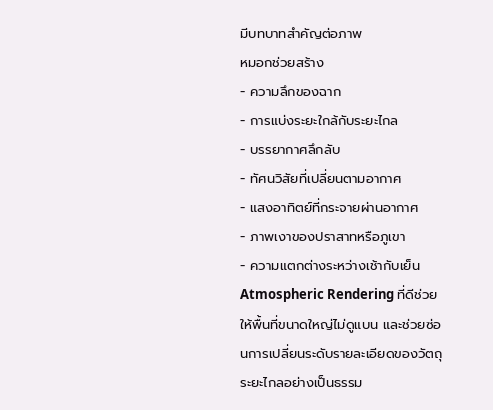มีบทบาทสำคัญต่อภาพ
หมอกช่วยสร้าง
- ความลึกของฉาก
- การแบ่งระยะใกล้กับระยะไกล
- บรรยากาศลึกลับ
- ทัศนวิสัยที่เปลี่ยนตามอากาศ
- แสงอาทิตย์ที่กระจายผ่านอากาศ
- ภาพเงาของปราสาทหรือภูเขา
- ความแตกต่างระหว่างเช้ากับเย็น
Atmospheric Rendering ที่ดีช่วยให้พื้นที่ขนาดใหญ่ไม่ดูแบน และช่วยซ่อนการเปลี่ยนระดับรายละเอียดของวัตถุระยะไกลอย่างเป็นธรรม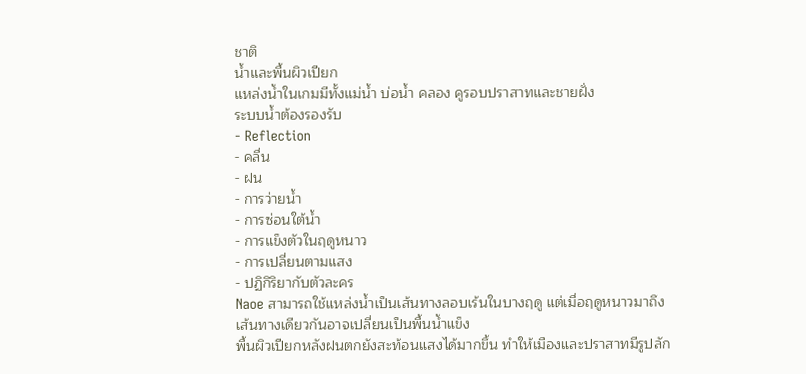ชาติ
น้ำและพื้นผิวเปียก
แหล่งน้ำในเกมมีทั้งแม่น้ำ บ่อน้ำ คลอง คูรอบปราสาทและชายฝั่ง
ระบบน้ำต้องรองรับ
- Reflection
- คลื่น
- ฝน
- การว่ายน้ำ
- การซ่อนใต้น้ำ
- การแข็งตัวในฤดูหนาว
- การเปลี่ยนตามแสง
- ปฏิกิริยากับตัวละคร
Naoe สามารถใช้แหล่งน้ำเป็นเส้นทางลอบเร้นในบางฤดู แต่เมื่อฤดูหนาวมาถึง เส้นทางเดียวกันอาจเปลี่ยนเป็นพื้นน้ำแข็ง
พื้นผิวเปียกหลังฝนตกยังสะท้อนแสงได้มากขึ้น ทำให้เมืองและปราสาทมีรูปลัก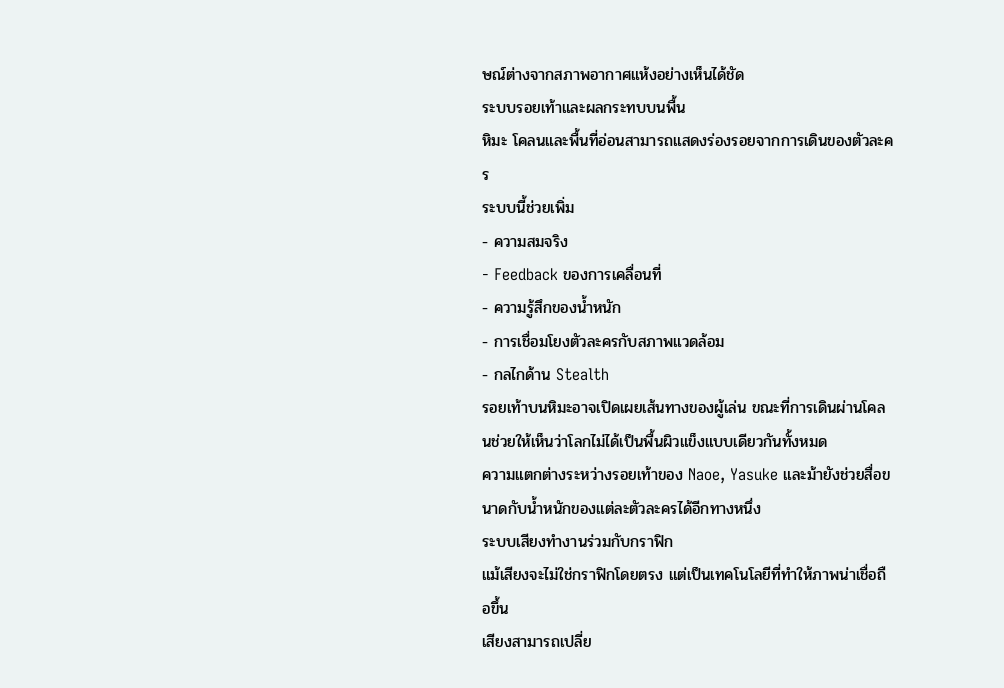ษณ์ต่างจากสภาพอากาศแห้งอย่างเห็นได้ชัด
ระบบรอยเท้าและผลกระทบบนพื้น
หิมะ โคลนและพื้นที่อ่อนสามารถแสดงร่องรอยจากการเดินของตัวละคร
ระบบนี้ช่วยเพิ่ม
- ความสมจริง
- Feedback ของการเคลื่อนที่
- ความรู้สึกของน้ำหนัก
- การเชื่อมโยงตัวละครกับสภาพแวดล้อม
- กลไกด้าน Stealth
รอยเท้าบนหิมะอาจเปิดเผยเส้นทางของผู้เล่น ขณะที่การเดินผ่านโคลนช่วยให้เห็นว่าโลกไม่ได้เป็นพื้นผิวแข็งแบบเดียวกันทั้งหมด
ความแตกต่างระหว่างรอยเท้าของ Naoe, Yasuke และม้ายังช่วยสื่อขนาดกับน้ำหนักของแต่ละตัวละครได้อีกทางหนึ่ง
ระบบเสียงทำงานร่วมกับกราฟิก
แม้เสียงจะไม่ใช่กราฟิกโดยตรง แต่เป็นเทคโนโลยีที่ทำให้ภาพน่าเชื่อถือขึ้น
เสียงสามารถเปลี่ย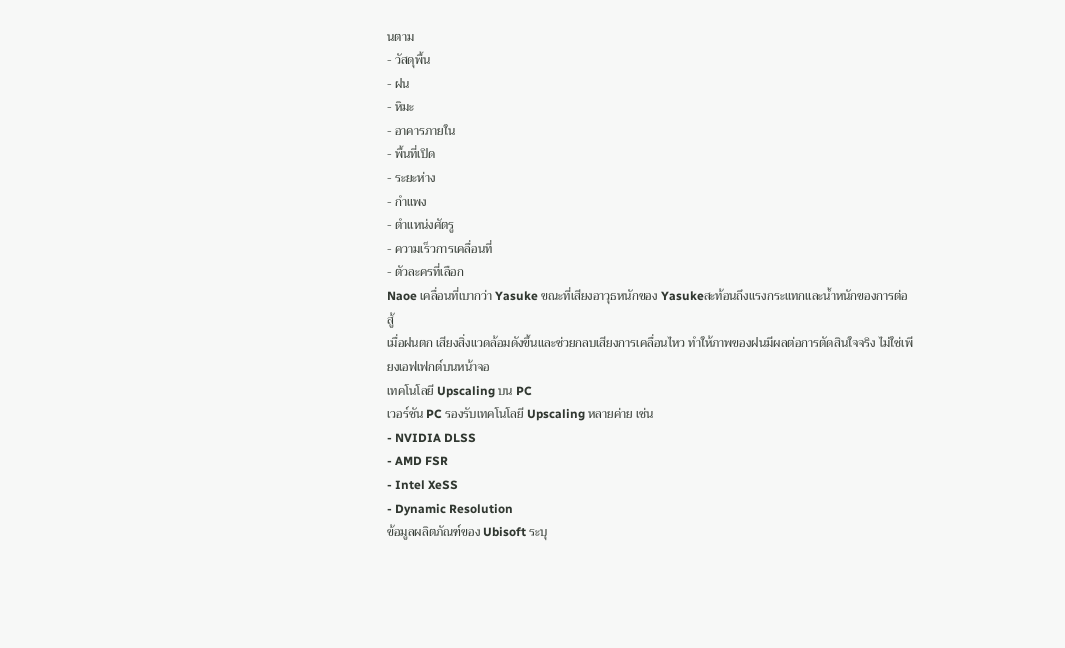นตาม
- วัสดุพื้น
- ฝน
- หิมะ
- อาคารภายใน
- พื้นที่เปิด
- ระยะห่าง
- กำแพง
- ตำแหน่งศัตรู
- ความเร็วการเคลื่อนที่
- ตัวละครที่เลือก
Naoe เคลื่อนที่เบากว่า Yasuke ขณะที่เสียงอาวุธหนักของ Yasukeสะท้อนถึงแรงกระแทกและน้ำหนักของการต่อสู้
เมื่อฝนตก เสียงสิ่งแวดล้อมดังขึ้นและช่วยกลบเสียงการเคลื่อนไหว ทำให้ภาพของฝนมีผลต่อการตัดสินใจจริง ไม่ใช่เพียงเอฟเฟกต์บนหน้าจอ
เทคโนโลยี Upscaling บน PC
เวอร์ชัน PC รองรับเทคโนโลยี Upscaling หลายค่าย เช่น
- NVIDIA DLSS
- AMD FSR
- Intel XeSS
- Dynamic Resolution
ข้อมูลผลิตภัณฑ์ของ Ubisoft ระบุ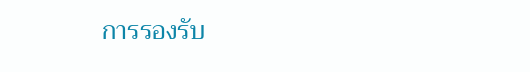การรองรับ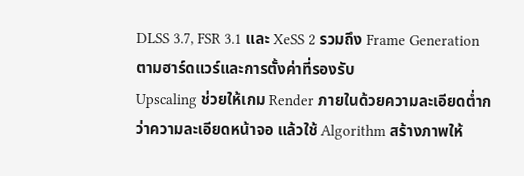DLSS 3.7, FSR 3.1 และ XeSS 2 รวมถึง Frame Generation ตามฮาร์ดแวร์และการตั้งค่าที่รองรับ
Upscaling ช่วยให้เกม Render ภายในด้วยความละเอียดต่ำกว่าความละเอียดหน้าจอ แล้วใช้ Algorithm สร้างภาพให้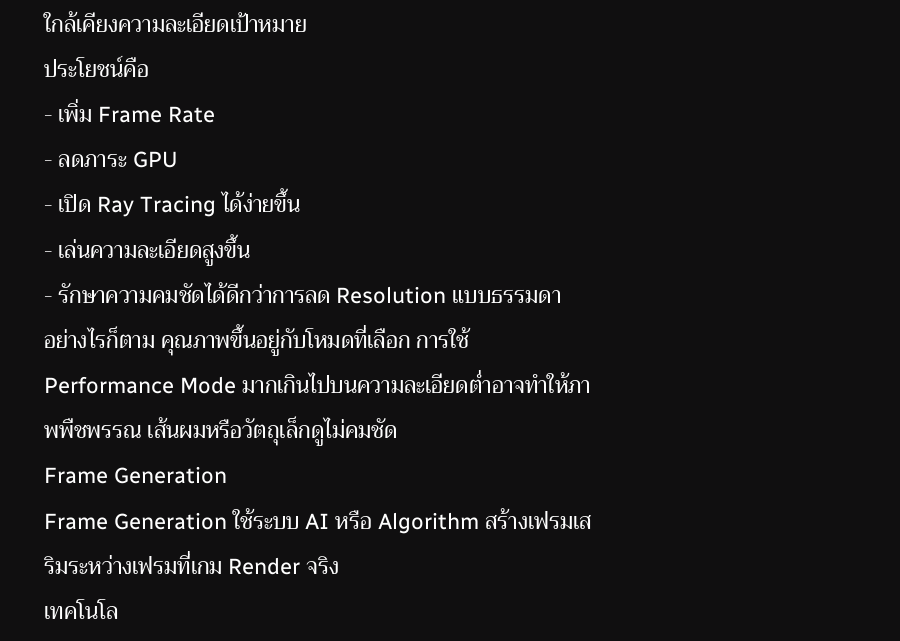ใกล้เคียงความละเอียดเป้าหมาย
ประโยชน์คือ
- เพิ่ม Frame Rate
- ลดภาระ GPU
- เปิด Ray Tracing ได้ง่ายขึ้น
- เล่นความละเอียดสูงขึ้น
- รักษาความคมชัดได้ดีกว่าการลด Resolution แบบธรรมดา
อย่างไรก็ตาม คุณภาพขึ้นอยู่กับโหมดที่เลือก การใช้ Performance Mode มากเกินไปบนความละเอียดต่ำอาจทำให้ภาพพืชพรรณ เส้นผมหรือวัตถุเล็กดูไม่คมชัด
Frame Generation
Frame Generation ใช้ระบบ AI หรือ Algorithm สร้างเฟรมเสริมระหว่างเฟรมที่เกม Render จริง
เทคโนโล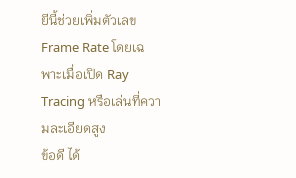ยีนี้ช่วยเพิ่มตัวเลข Frame Rate โดยเฉพาะเมื่อเปิด Ray Tracing หรือเล่นที่ความละเอียดสูง
ข้อดี ได้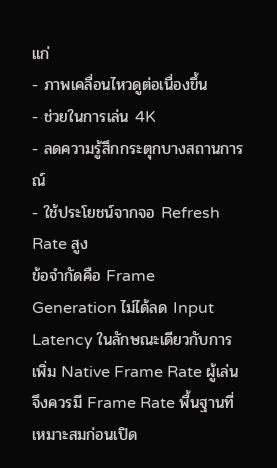แก่
- ภาพเคลื่อนไหวดูต่อเนื่องขึ้น
- ช่วยในการเล่น 4K
- ลดความรู้สึกกระตุกบางสถานการณ์
- ใช้ประโยชน์จากจอ Refresh Rate สูง
ข้อจำกัดคือ Frame Generation ไม่ได้ลด Input Latency ในลักษณะเดียวกับการเพิ่ม Native Frame Rate ผู้เล่นจึงควรมี Frame Rate พื้นฐานที่เหมาะสมก่อนเปิด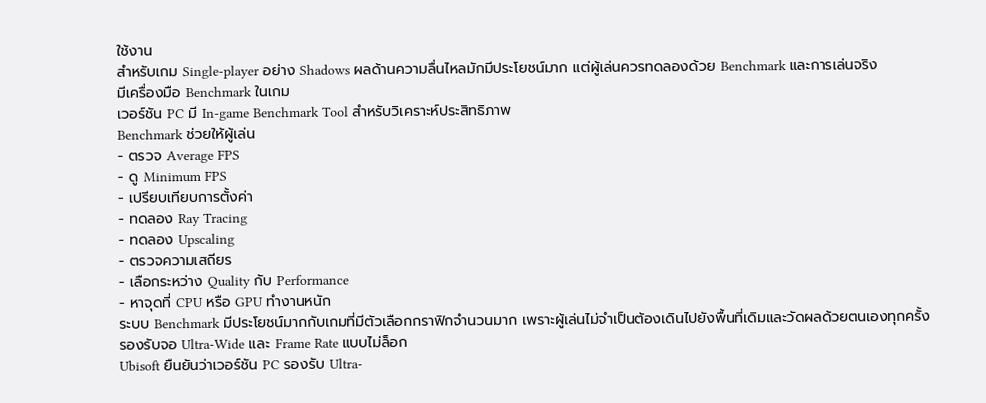ใช้งาน
สำหรับเกม Single-player อย่าง Shadows ผลด้านความลื่นไหลมักมีประโยชน์มาก แต่ผู้เล่นควรทดลองด้วย Benchmark และการเล่นจริง
มีเครื่องมือ Benchmark ในเกม
เวอร์ชัน PC มี In-game Benchmark Tool สำหรับวิเคราะห์ประสิทธิภาพ
Benchmark ช่วยให้ผู้เล่น
- ตรวจ Average FPS
- ดู Minimum FPS
- เปรียบเทียบการตั้งค่า
- ทดลอง Ray Tracing
- ทดลอง Upscaling
- ตรวจความเสถียร
- เลือกระหว่าง Quality กับ Performance
- หาจุดที่ CPU หรือ GPU ทำงานหนัก
ระบบ Benchmark มีประโยชน์มากกับเกมที่มีตัวเลือกกราฟิกจำนวนมาก เพราะผู้เล่นไม่จำเป็นต้องเดินไปยังพื้นที่เดิมและวัดผลด้วยตนเองทุกครั้ง
รองรับจอ Ultra-Wide และ Frame Rate แบบไม่ล็อก
Ubisoft ยืนยันว่าเวอร์ชัน PC รองรับ Ultra-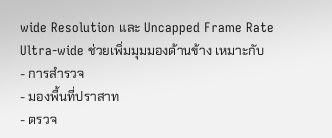wide Resolution และ Uncapped Frame Rate
Ultra-wide ช่วยเพิ่มมุมมองด้านข้าง เหมาะกับ
- การสำรวจ
- มองพื้นที่ปราสาท
- ตรวจ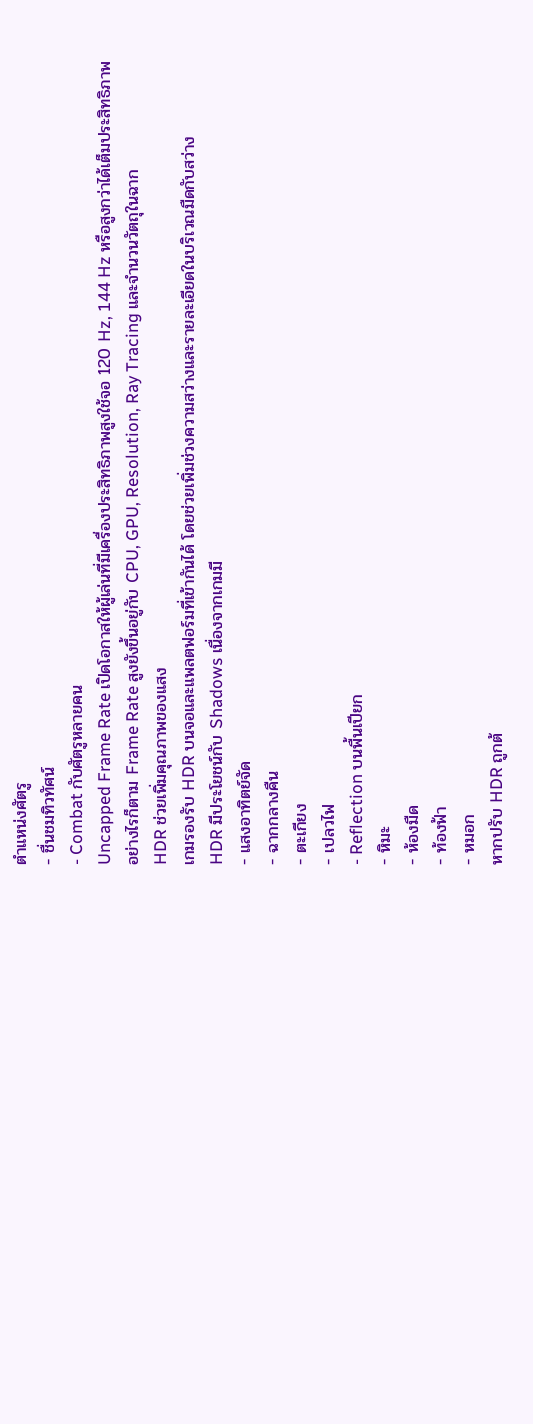ตำแหน่งศัตรู
- ชื่นชมทิวทัศน์
- Combat กับศัตรูหลายคน
Uncapped Frame Rate เปิดโอกาสให้ผู้เล่นที่มีเครื่องประสิทธิภาพสูงใช้จอ 120 Hz, 144 Hz หรือสูงกว่าได้เต็มประสิทธิภาพ
อย่างไรก็ตาม Frame Rate สูงยังขึ้นอยู่กับ CPU, GPU, Resolution, Ray Tracing และจำนวนวัตถุในฉาก
HDR ช่วยเพิ่มคุณภาพของแสง
เกมรองรับ HDR บนจอและแพลตฟอร์มที่เข้ากันได้ โดยช่วยเพิ่มช่วงความสว่างและรายละเอียดในบริเวณมืดกับสว่าง
HDR มีประโยชน์กับ Shadows เนื่องจากเกมมี
- แสงอาทิตย์จัด
- ฉากกลางคืน
- ตะเกียง
- เปลวไฟ
- Reflection บนพื้นเปียก
- หิมะ
- ห้องมืด
- ท้องฟ้า
- หมอก
หากปรับ HDR ถูกต้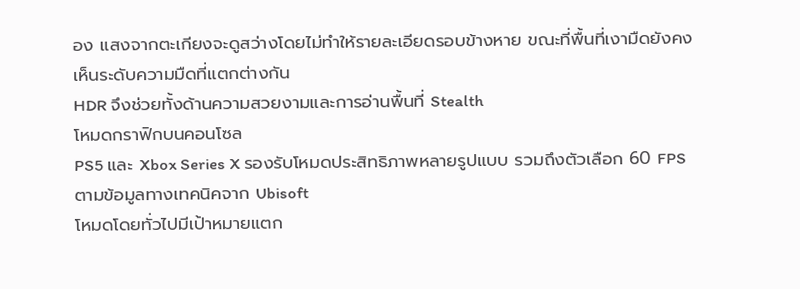อง แสงจากตะเกียงจะดูสว่างโดยไม่ทำให้รายละเอียดรอบข้างหาย ขณะที่พื้นที่เงามืดยังคงเห็นระดับความมืดที่แตกต่างกัน
HDR จึงช่วยทั้งด้านความสวยงามและการอ่านพื้นที่ Stealth
โหมดกราฟิกบนคอนโซล
PS5 และ Xbox Series X รองรับโหมดประสิทธิภาพหลายรูปแบบ รวมถึงตัวเลือก 60 FPS ตามข้อมูลทางเทคนิคจาก Ubisoft
โหมดโดยทั่วไปมีเป้าหมายแตก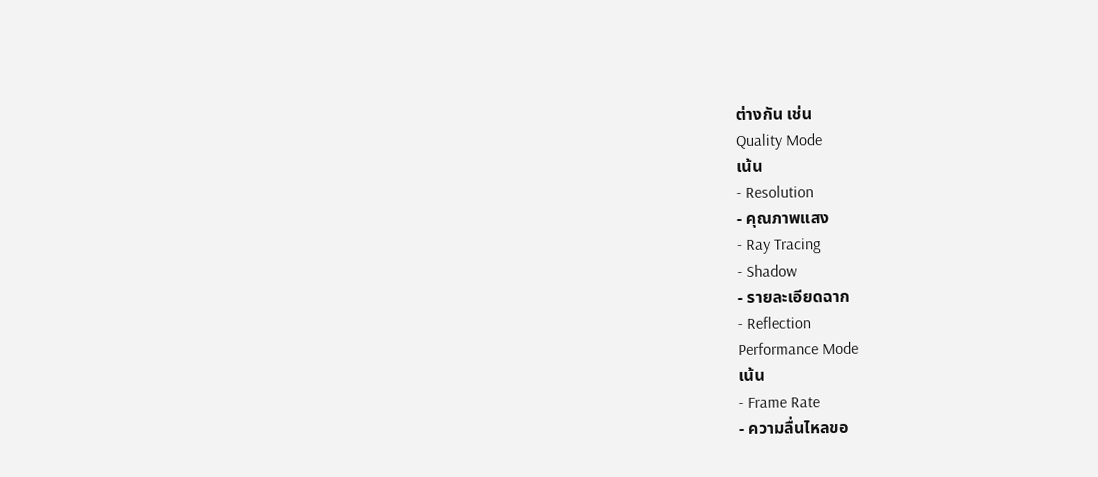ต่างกัน เช่น
Quality Mode
เน้น
- Resolution
- คุณภาพแสง
- Ray Tracing
- Shadow
- รายละเอียดฉาก
- Reflection
Performance Mode
เน้น
- Frame Rate
- ความลื่นไหลขอ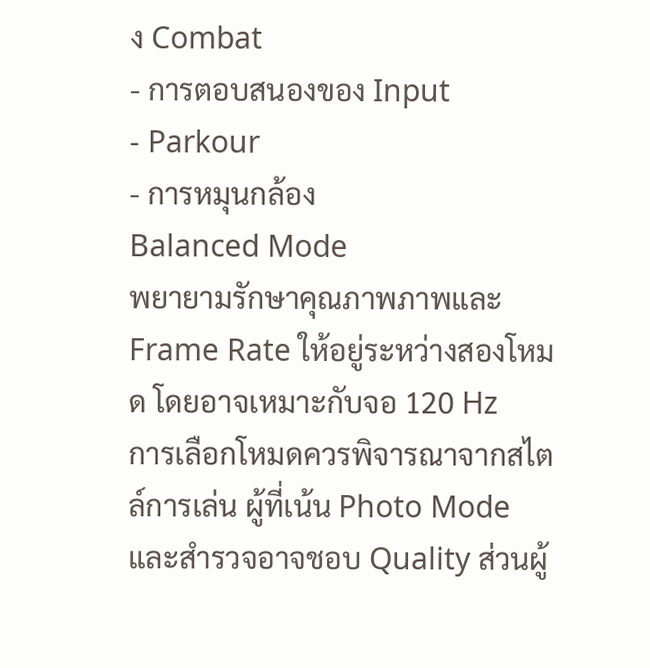ง Combat
- การตอบสนองของ Input
- Parkour
- การหมุนกล้อง
Balanced Mode
พยายามรักษาคุณภาพภาพและ Frame Rate ให้อยู่ระหว่างสองโหมด โดยอาจเหมาะกับจอ 120 Hz
การเลือกโหมดควรพิจารณาจากสไตล์การเล่น ผู้ที่เน้น Photo Mode และสำรวจอาจชอบ Quality ส่วนผู้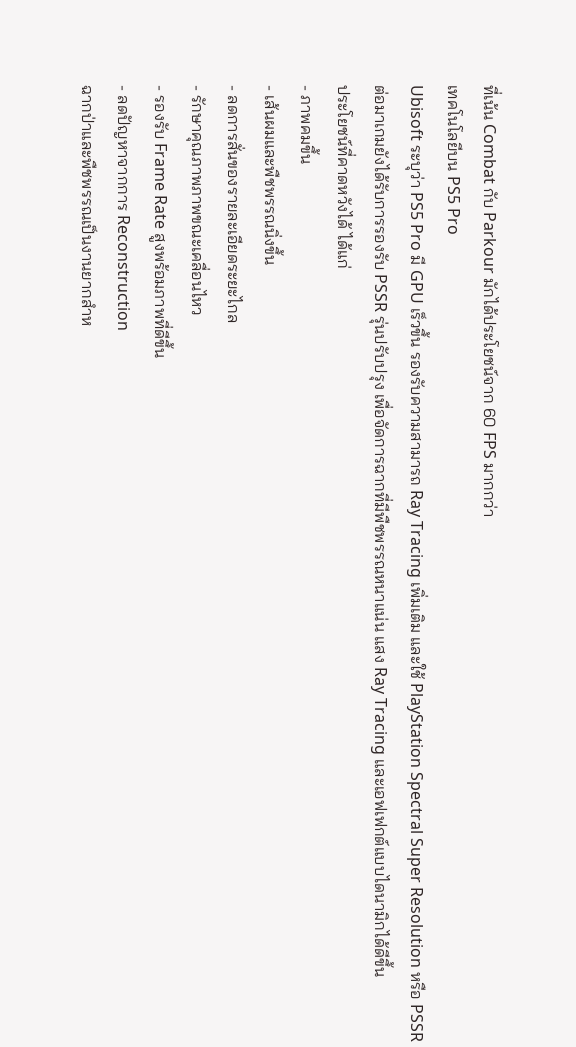ที่เน้น Combat กับ Parkour มักได้ประโยชน์จาก 60 FPS มากกว่า
เทคโนโลยีบน PS5 Pro
Ubisoft ระบุว่า PS5 Pro มี GPU เร็วขึ้น รองรับความสามารถ Ray Tracing เพิ่มเติม และใช้ PlayStation Spectral Super Resolution หรือ PSSR
ต่อมาเกมยังได้รับการรองรับ PSSR รุ่นปรับปรุง เพื่อจัดการฉากที่มีพืชพรรณหนาแน่น แสง Ray Tracing และเอฟเฟกต์แบบไดนามิกได้ดีขึ้น
ประโยชน์ที่คาดหวังได้ ได้แก่
- ภาพคมขึ้น
- เส้นผมและพืชพรรณนิ่งขึ้น
- ลดการสั่นของรายละเอียดระยะไกล
- รักษาคุณภาพภาพขณะเคลื่อนไหว
- รองรับ Frame Rate สูงพร้อมภาพที่ดีขึ้น
- ลดปัญหาจากการ Reconstruction
ฉากป่าและพืชพรรณเป็นงานยากสำห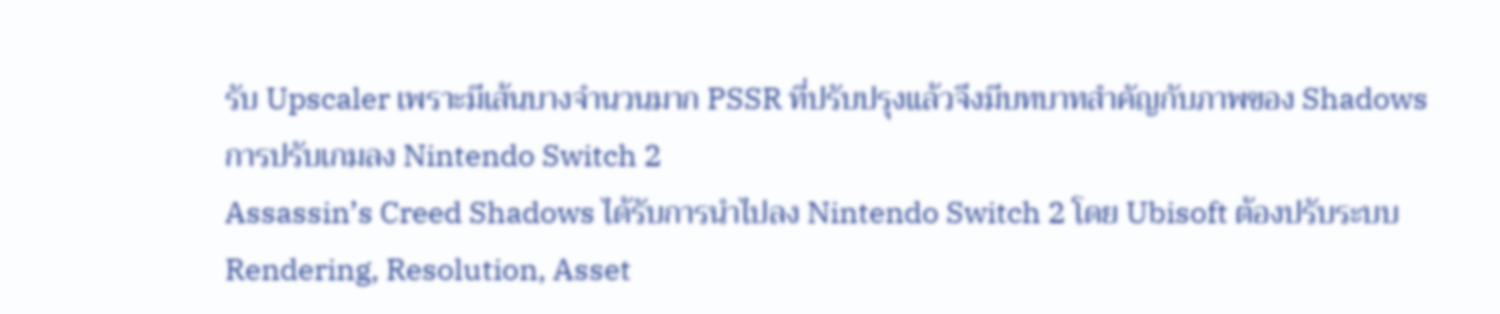รับ Upscaler เพราะมีเส้นบางจำนวนมาก PSSR ที่ปรับปรุงแล้วจึงมีบทบาทสำคัญกับภาพของ Shadows
การปรับเกมลง Nintendo Switch 2
Assassin’s Creed Shadows ได้รับการนำไปลง Nintendo Switch 2 โดย Ubisoft ต้องปรับระบบ Rendering, Resolution, Asset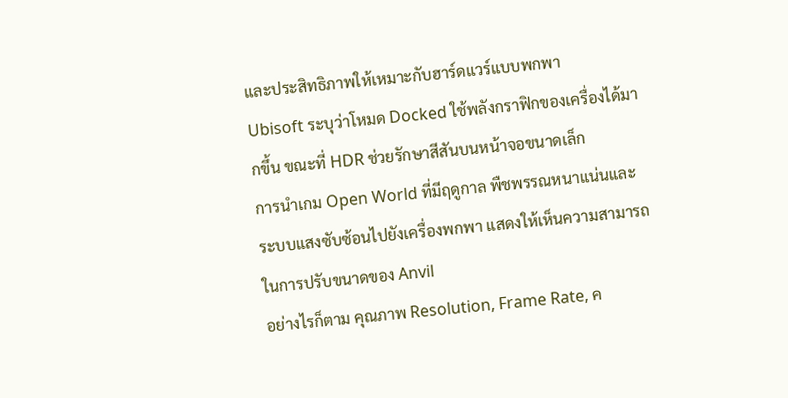และประสิทธิภาพให้เหมาะกับฮาร์ดแวร์แบบพกพา
Ubisoft ระบุว่าโหมด Docked ใช้พลังกราฟิกของเครื่องได้มากขึ้น ขณะที่ HDR ช่วยรักษาสีสันบนหน้าจอขนาดเล็ก
การนำเกม Open World ที่มีฤดูกาล พืชพรรณหนาแน่นและระบบแสงซับซ้อนไปยังเครื่องพกพา แสดงให้เห็นความสามารถในการปรับขนาดของ Anvil
อย่างไรก็ตาม คุณภาพ Resolution, Frame Rate, ค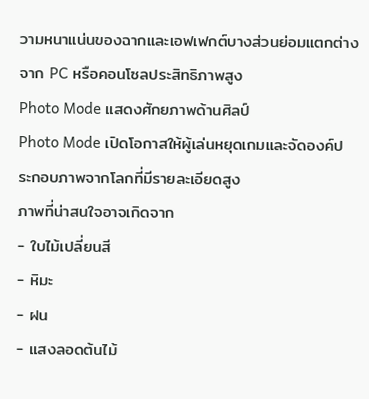วามหนาแน่นของฉากและเอฟเฟกต์บางส่วนย่อมแตกต่างจาก PC หรือคอนโซลประสิทธิภาพสูง
Photo Mode แสดงศักยภาพด้านศิลป์
Photo Mode เปิดโอกาสให้ผู้เล่นหยุดเกมและจัดองค์ประกอบภาพจากโลกที่มีรายละเอียดสูง
ภาพที่น่าสนใจอาจเกิดจาก
- ใบไม้เปลี่ยนสี
- หิมะ
- ฝน
- แสงลอดต้นไม้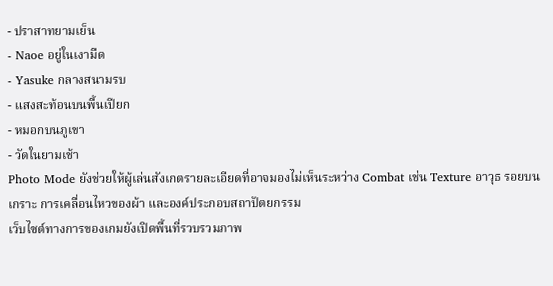- ปราสาทยามเย็น
- Naoe อยู่ในเงามืด
- Yasuke กลางสนามรบ
- แสงสะท้อนบนพื้นเปียก
- หมอกบนภูเขา
- วัดในยามเช้า
Photo Mode ยังช่วยให้ผู้เล่นสังเกตรายละเอียดที่อาจมองไม่เห็นระหว่าง Combat เช่น Texture อาวุธ รอยบนเกราะ การเคลื่อนไหวของผ้า และองค์ประกอบสถาปัตยกรรม
เว็บไซต์ทางการของเกมยังเปิดพื้นที่รวบรวมภาพ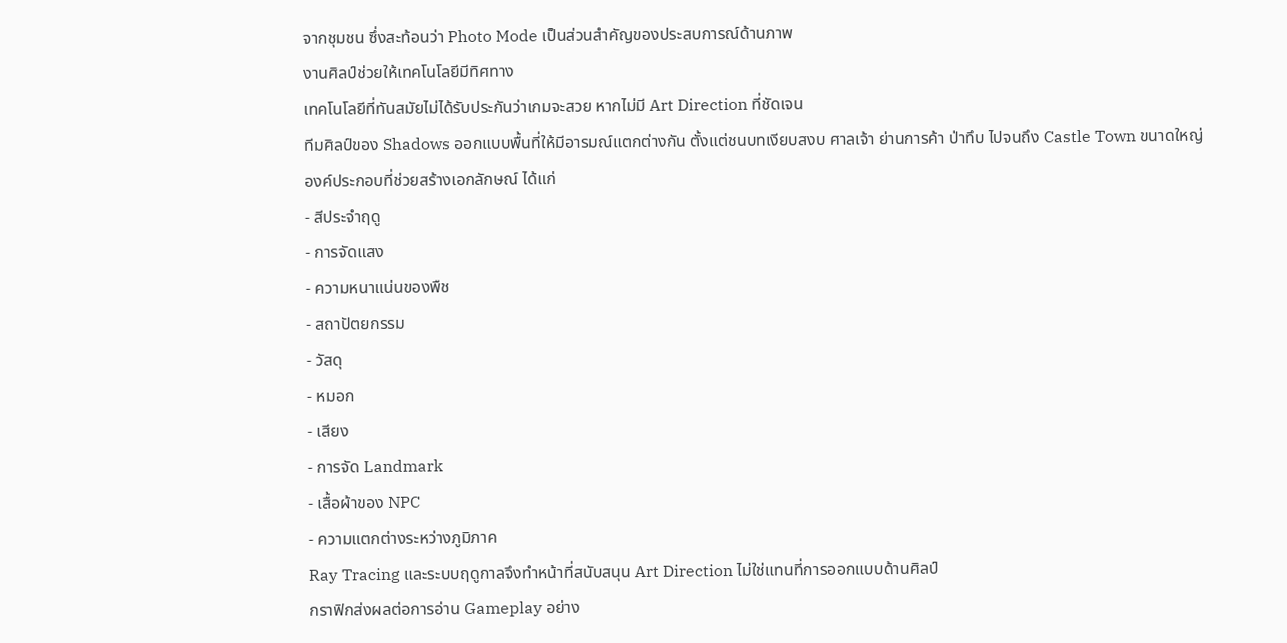จากชุมชน ซึ่งสะท้อนว่า Photo Mode เป็นส่วนสำคัญของประสบการณ์ด้านภาพ
งานศิลป์ช่วยให้เทคโนโลยีมีทิศทาง
เทคโนโลยีที่ทันสมัยไม่ได้รับประกันว่าเกมจะสวย หากไม่มี Art Direction ที่ชัดเจน
ทีมศิลป์ของ Shadows ออกแบบพื้นที่ให้มีอารมณ์แตกต่างกัน ตั้งแต่ชนบทเงียบสงบ ศาลเจ้า ย่านการค้า ป่าทึบ ไปจนถึง Castle Town ขนาดใหญ่
องค์ประกอบที่ช่วยสร้างเอกลักษณ์ ได้แก่
- สีประจำฤดู
- การจัดแสง
- ความหนาแน่นของพืช
- สถาปัตยกรรม
- วัสดุ
- หมอก
- เสียง
- การจัด Landmark
- เสื้อผ้าของ NPC
- ความแตกต่างระหว่างภูมิภาค
Ray Tracing และระบบฤดูกาลจึงทำหน้าที่สนับสนุน Art Direction ไม่ใช่แทนที่การออกแบบด้านศิลป์
กราฟิกส่งผลต่อการอ่าน Gameplay อย่าง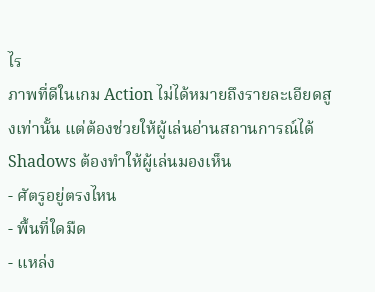ไร
ภาพที่ดีในเกม Action ไม่ได้หมายถึงรายละเอียดสูงเท่านั้น แต่ต้องช่วยให้ผู้เล่นอ่านสถานการณ์ได้
Shadows ต้องทำให้ผู้เล่นมองเห็น
- ศัตรูอยู่ตรงไหน
- พื้นที่ใดมืด
- แหล่ง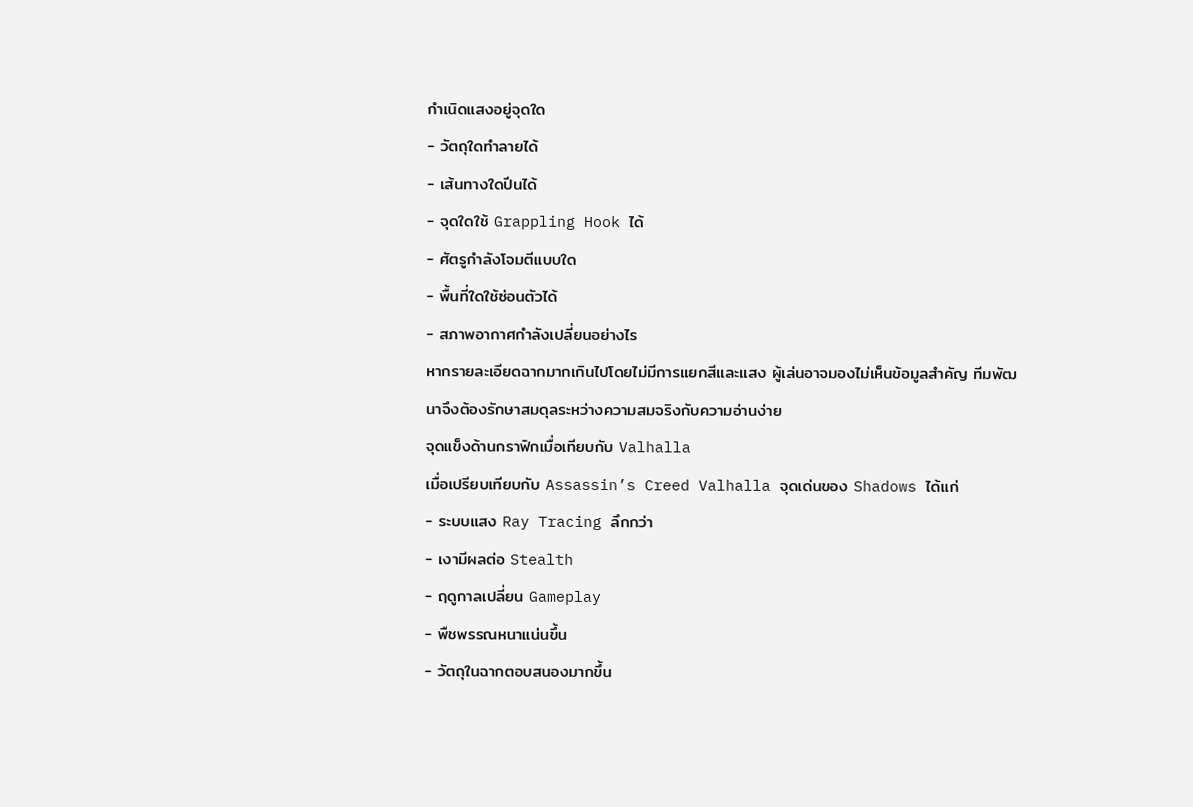กำเนิดแสงอยู่จุดใด
- วัตถุใดทำลายได้
- เส้นทางใดปีนได้
- จุดใดใช้ Grappling Hook ได้
- ศัตรูกำลังโจมตีแบบใด
- พื้นที่ใดใช้ซ่อนตัวได้
- สภาพอากาศกำลังเปลี่ยนอย่างไร
หากรายละเอียดฉากมากเกินไปโดยไม่มีการแยกสีและแสง ผู้เล่นอาจมองไม่เห็นข้อมูลสำคัญ ทีมพัฒนาจึงต้องรักษาสมดุลระหว่างความสมจริงกับความอ่านง่าย
จุดแข็งด้านกราฟิกเมื่อเทียบกับ Valhalla
เมื่อเปรียบเทียบกับ Assassin’s Creed Valhalla จุดเด่นของ Shadows ได้แก่
- ระบบแสง Ray Tracing ลึกกว่า
- เงามีผลต่อ Stealth
- ฤดูกาลเปลี่ยน Gameplay
- พืชพรรณหนาแน่นขึ้น
- วัตถุในฉากตอบสนองมากขึ้น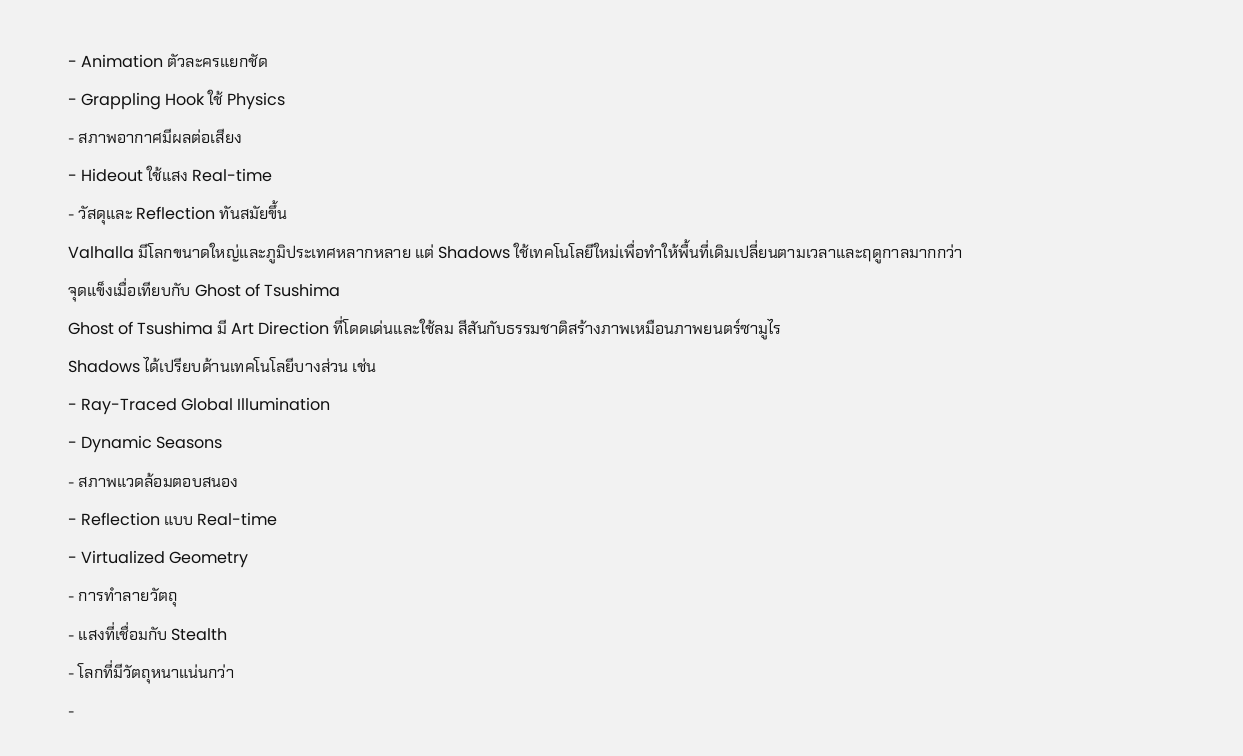- Animation ตัวละครแยกชัด
- Grappling Hook ใช้ Physics
- สภาพอากาศมีผลต่อเสียง
- Hideout ใช้แสง Real-time
- วัสดุและ Reflection ทันสมัยขึ้น
Valhalla มีโลกขนาดใหญ่และภูมิประเทศหลากหลาย แต่ Shadows ใช้เทคโนโลยีใหม่เพื่อทำให้พื้นที่เดิมเปลี่ยนตามเวลาและฤดูกาลมากกว่า
จุดแข็งเมื่อเทียบกับ Ghost of Tsushima
Ghost of Tsushima มี Art Direction ที่โดดเด่นและใช้ลม สีสันกับธรรมชาติสร้างภาพเหมือนภาพยนตร์ซามูไร
Shadows ได้เปรียบด้านเทคโนโลยีบางส่วน เช่น
- Ray-Traced Global Illumination
- Dynamic Seasons
- สภาพแวดล้อมตอบสนอง
- Reflection แบบ Real-time
- Virtualized Geometry
- การทำลายวัตถุ
- แสงที่เชื่อมกับ Stealth
- โลกที่มีวัตถุหนาแน่นกว่า
-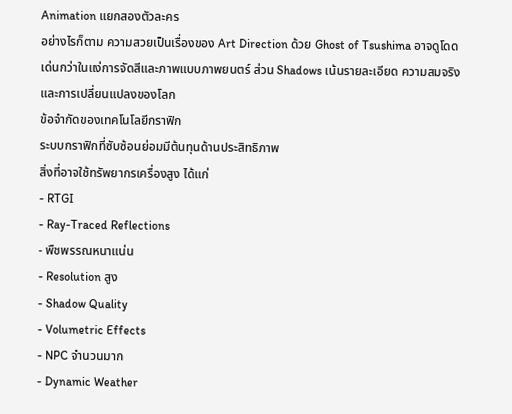Animation แยกสองตัวละคร
อย่างไรก็ตาม ความสวยเป็นเรื่องของ Art Direction ด้วย Ghost of Tsushima อาจดูโดดเด่นกว่าในแง่การจัดสีและภาพแบบภาพยนตร์ ส่วน Shadows เน้นรายละเอียด ความสมจริงและการเปลี่ยนแปลงของโลก
ข้อจำกัดของเทคโนโลยีกราฟิก
ระบบกราฟิกที่ซับซ้อนย่อมมีต้นทุนด้านประสิทธิภาพ
สิ่งที่อาจใช้ทรัพยากรเครื่องสูง ได้แก่
- RTGI
- Ray-Traced Reflections
- พืชพรรณหนาแน่น
- Resolution สูง
- Shadow Quality
- Volumetric Effects
- NPC จำนวนมาก
- Dynamic Weather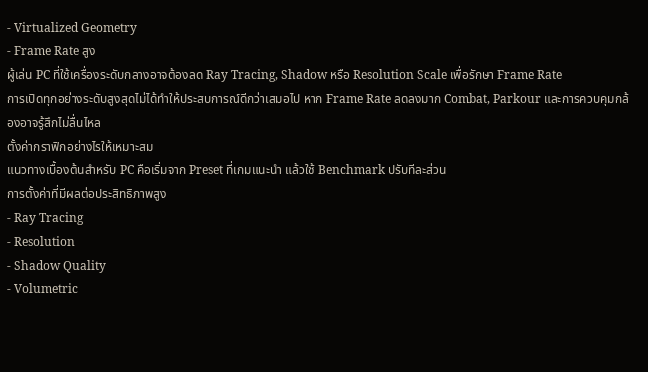- Virtualized Geometry
- Frame Rate สูง
ผู้เล่น PC ที่ใช้เครื่องระดับกลางอาจต้องลด Ray Tracing, Shadow หรือ Resolution Scale เพื่อรักษา Frame Rate
การเปิดทุกอย่างระดับสูงสุดไม่ได้ทำให้ประสบการณ์ดีกว่าเสมอไป หาก Frame Rate ลดลงมาก Combat, Parkour และการควบคุมกล้องอาจรู้สึกไม่ลื่นไหล
ตั้งค่ากราฟิกอย่างไรให้เหมาะสม
แนวทางเบื้องต้นสำหรับ PC คือเริ่มจาก Preset ที่เกมแนะนำ แล้วใช้ Benchmark ปรับทีละส่วน
การตั้งค่าที่มีผลต่อประสิทธิภาพสูง
- Ray Tracing
- Resolution
- Shadow Quality
- Volumetric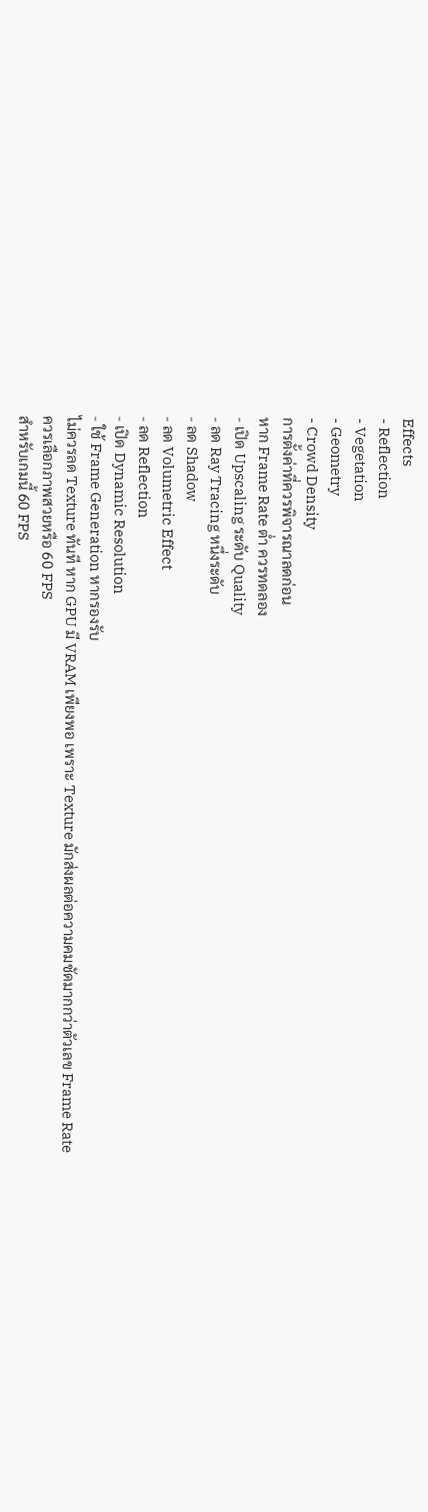Effects
- Reflection
- Vegetation
- Geometry
- Crowd Density
การตั้งค่าที่ควรพิจารณาลดก่อน
หาก Frame Rate ต่ำ ควรทดลอง
- เปิด Upscaling ระดับ Quality
- ลด Ray Tracing หนึ่งระดับ
- ลด Shadow
- ลด Volumetric Effect
- ลด Reflection
- เปิด Dynamic Resolution
- ใช้ Frame Generation หากรองรับ
ไม่ควรลด Texture ทันที หาก GPU มี VRAM เพียงพอ เพราะ Texture มักส่งผลต่อความคมชัดมากกว่าตัวเลข Frame Rate
ควรเลือกภาพสวยหรือ 60 FPS
สำหรับเกมนี้ 60 FPS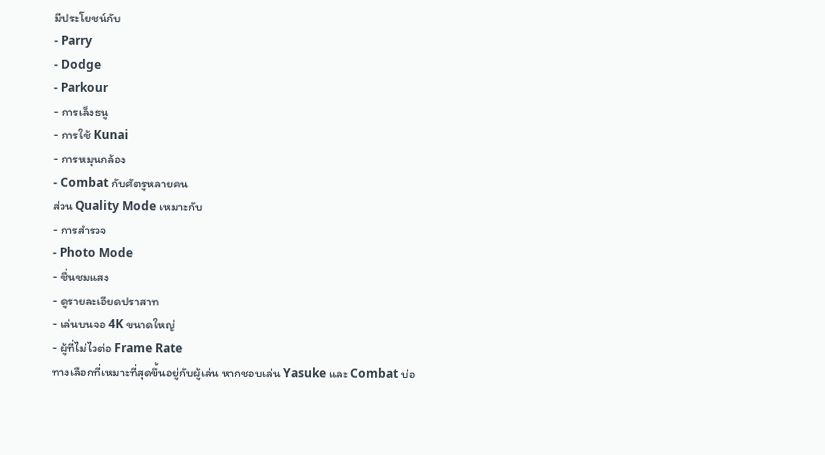มีประโยชน์กับ
- Parry
- Dodge
- Parkour
- การเล็งธนู
- การใช้ Kunai
- การหมุนกล้อง
- Combat กับศัตรูหลายคน
ส่วน Quality Mode เหมาะกับ
- การสำรวจ
- Photo Mode
- ชื่นชมแสง
- ดูรายละเอียดปราสาท
- เล่นบนจอ 4K ขนาดใหญ่
- ผู้ที่ไม่ไวต่อ Frame Rate
ทางเลือกที่เหมาะที่สุดขึ้นอยู่กับผู้เล่น หากชอบเล่น Yasuke และ Combat บ่อ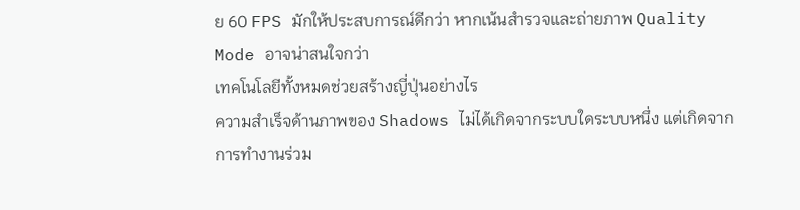ย 60 FPS มักให้ประสบการณ์ดีกว่า หากเน้นสำรวจและถ่ายภาพ Quality Mode อาจน่าสนใจกว่า
เทคโนโลยีทั้งหมดช่วยสร้างญี่ปุ่นอย่างไร
ความสำเร็จด้านภาพของ Shadows ไม่ได้เกิดจากระบบใดระบบหนึ่ง แต่เกิดจากการทำงานร่วม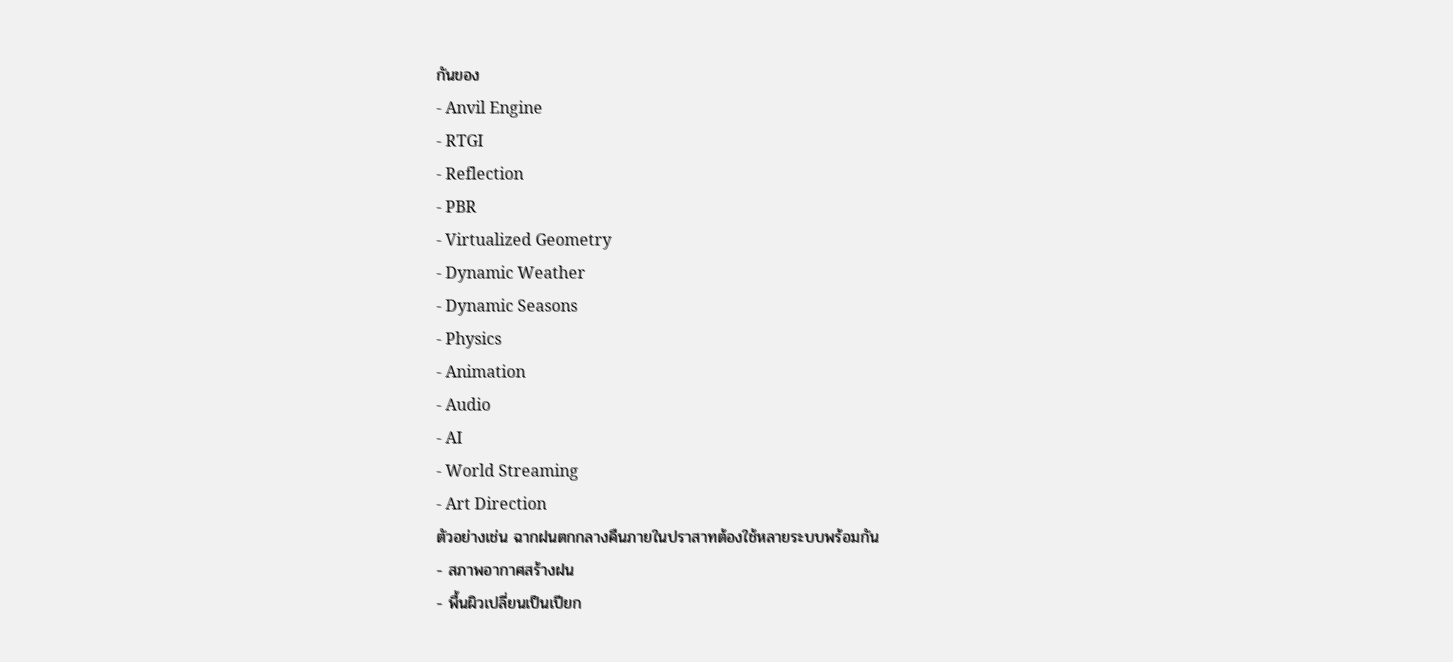กันของ
- Anvil Engine
- RTGI
- Reflection
- PBR
- Virtualized Geometry
- Dynamic Weather
- Dynamic Seasons
- Physics
- Animation
- Audio
- AI
- World Streaming
- Art Direction
ตัวอย่างเช่น ฉากฝนตกกลางคืนภายในปราสาทต้องใช้หลายระบบพร้อมกัน
- สภาพอากาศสร้างฝน
- พื้นผิวเปลี่ยนเป็นเปียก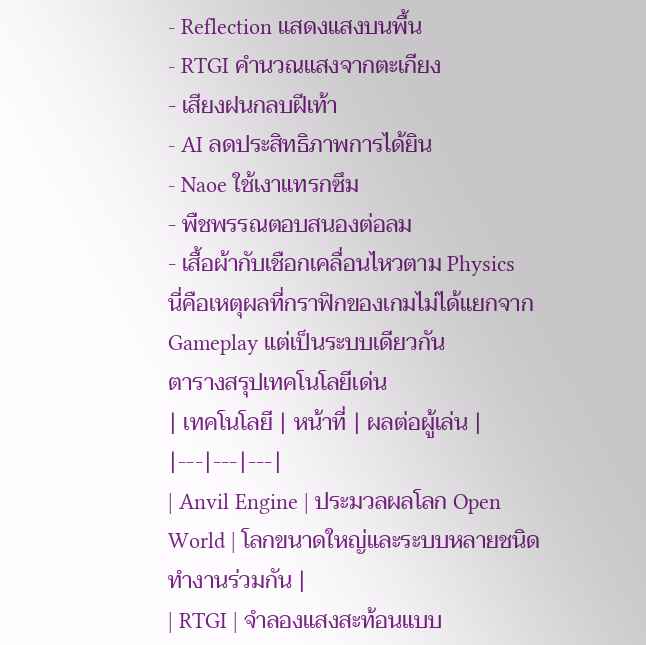- Reflection แสดงแสงบนพื้น
- RTGI คำนวณแสงจากตะเกียง
- เสียงฝนกลบฝีเท้า
- AI ลดประสิทธิภาพการได้ยิน
- Naoe ใช้เงาแทรกซึม
- พืชพรรณตอบสนองต่อลม
- เสื้อผ้ากับเชือกเคลื่อนไหวตาม Physics
นี่คือเหตุผลที่กราฟิกของเกมไม่ได้แยกจาก Gameplay แต่เป็นระบบเดียวกัน
ตารางสรุปเทคโนโลยีเด่น
| เทคโนโลยี | หน้าที่ | ผลต่อผู้เล่น |
|---|---|---|
| Anvil Engine | ประมวลผลโลก Open World | โลกขนาดใหญ่และระบบหลายชนิดทำงานร่วมกัน |
| RTGI | จำลองแสงสะท้อนแบบ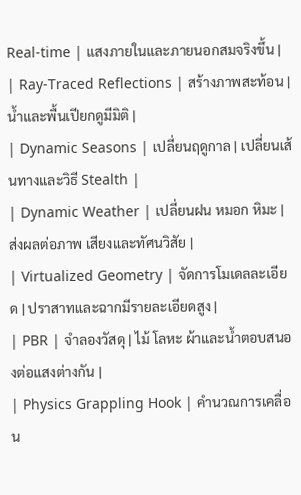Real-time | แสงภายในและภายนอกสมจริงขึ้น |
| Ray-Traced Reflections | สร้างภาพสะท้อน | น้ำและพื้นเปียกดูมีมิติ |
| Dynamic Seasons | เปลี่ยนฤดูกาล | เปลี่ยนเส้นทางและวิธี Stealth |
| Dynamic Weather | เปลี่ยนฝน หมอก หิมะ | ส่งผลต่อภาพ เสียงและทัศนวิสัย |
| Virtualized Geometry | จัดการโมเดลละเอียด | ปราสาทและฉากมีรายละเอียดสูง |
| PBR | จำลองวัสดุ | ไม้ โลหะ ผ้าและน้ำตอบสนองต่อแสงต่างกัน |
| Physics Grappling Hook | คำนวณการเคลื่อน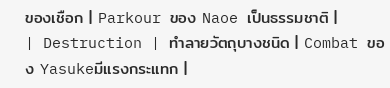ของเชือก | Parkour ของ Naoe เป็นธรรมชาติ |
| Destruction | ทำลายวัตถุบางชนิด | Combat ของ Yasukeมีแรงกระแทก |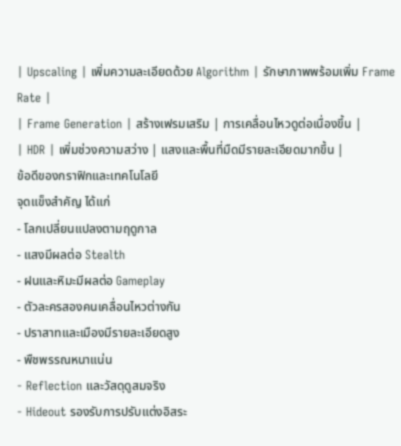| Upscaling | เพิ่มความละเอียดด้วย Algorithm | รักษาภาพพร้อมเพิ่ม Frame Rate |
| Frame Generation | สร้างเฟรมเสริม | การเคลื่อนไหวดูต่อเนื่องขึ้น |
| HDR | เพิ่มช่วงความสว่าง | แสงและพื้นที่มืดมีรายละเอียดมากขึ้น |
ข้อดีของกราฟิกและเทคโนโลยี
จุดแข็งสำคัญ ได้แก่
- โลกเปลี่ยนแปลงตามฤดูกาล
- แสงมีผลต่อ Stealth
- ฝนและหิมะมีผลต่อ Gameplay
- ตัวละครสองคนเคลื่อนไหวต่างกัน
- ปราสาทและเมืองมีรายละเอียดสูง
- พืชพรรณหนาแน่น
- Reflection และวัสดุดูสมจริง
- Hideout รองรับการปรับแต่งอิสระ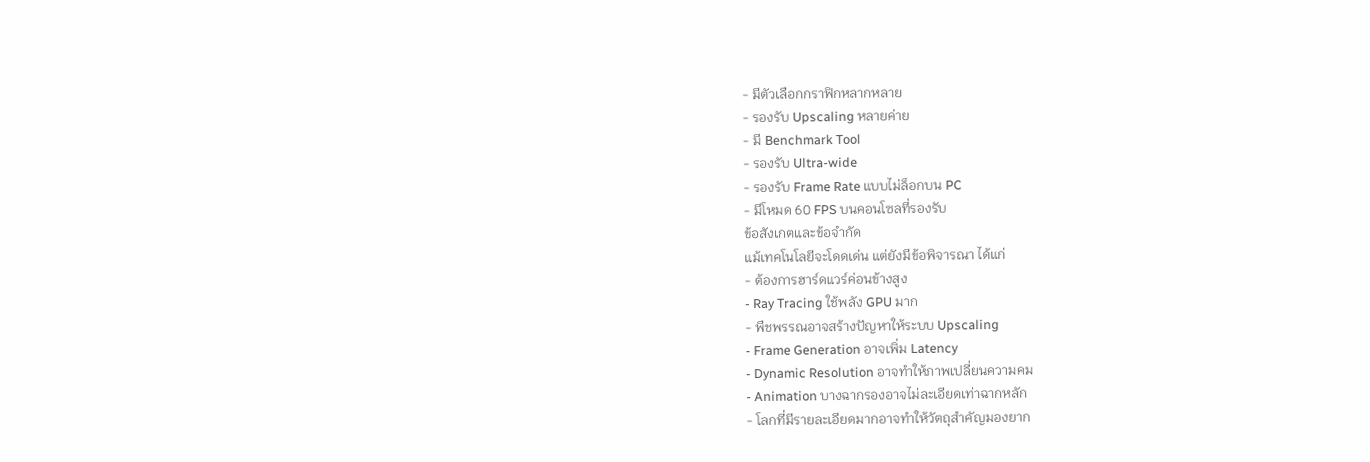- มีตัวเลือกกราฟิกหลากหลาย
- รองรับ Upscaling หลายค่าย
- มี Benchmark Tool
- รองรับ Ultra-wide
- รองรับ Frame Rate แบบไม่ล็อกบน PC
- มีโหมด 60 FPS บนคอนโซลที่รองรับ
ข้อสังเกตและข้อจำกัด
แม้เทคโนโลยีจะโดดเด่น แต่ยังมีข้อพิจารณา ได้แก่
- ต้องการฮาร์ดแวร์ค่อนข้างสูง
- Ray Tracing ใช้พลัง GPU มาก
- พืชพรรณอาจสร้างปัญหาให้ระบบ Upscaling
- Frame Generation อาจเพิ่ม Latency
- Dynamic Resolution อาจทำให้ภาพเปลี่ยนความคม
- Animation บางฉากรองอาจไม่ละเอียดเท่าฉากหลัก
- โลกที่มีรายละเอียดมากอาจทำให้วัตถุสำคัญมองยาก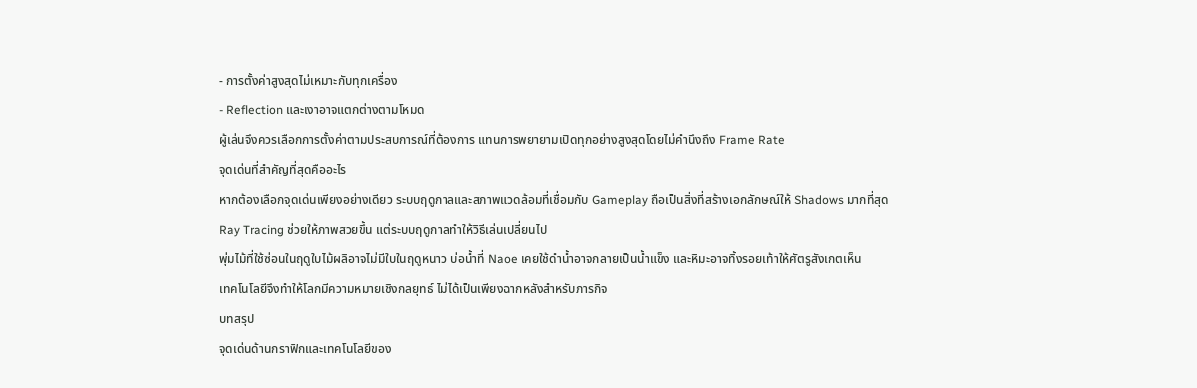- การตั้งค่าสูงสุดไม่เหมาะกับทุกเครื่อง
- Reflection และเงาอาจแตกต่างตามโหมด
ผู้เล่นจึงควรเลือกการตั้งค่าตามประสบการณ์ที่ต้องการ แทนการพยายามเปิดทุกอย่างสูงสุดโดยไม่คำนึงถึง Frame Rate
จุดเด่นที่สำคัญที่สุดคืออะไร
หากต้องเลือกจุดเด่นเพียงอย่างเดียว ระบบฤดูกาลและสภาพแวดล้อมที่เชื่อมกับ Gameplay ถือเป็นสิ่งที่สร้างเอกลักษณ์ให้ Shadows มากที่สุด
Ray Tracing ช่วยให้ภาพสวยขึ้น แต่ระบบฤดูกาลทำให้วิธีเล่นเปลี่ยนไป
พุ่มไม้ที่ใช้ซ่อนในฤดูใบไม้ผลิอาจไม่มีใบในฤดูหนาว บ่อน้ำที่ Naoe เคยใช้ดำน้ำอาจกลายเป็นน้ำแข็ง และหิมะอาจทิ้งรอยเท้าให้ศัตรูสังเกตเห็น
เทคโนโลยีจึงทำให้โลกมีความหมายเชิงกลยุทธ์ ไม่ได้เป็นเพียงฉากหลังสำหรับภารกิจ
บทสรุป
จุดเด่นด้านกราฟิกและเทคโนโลยีของ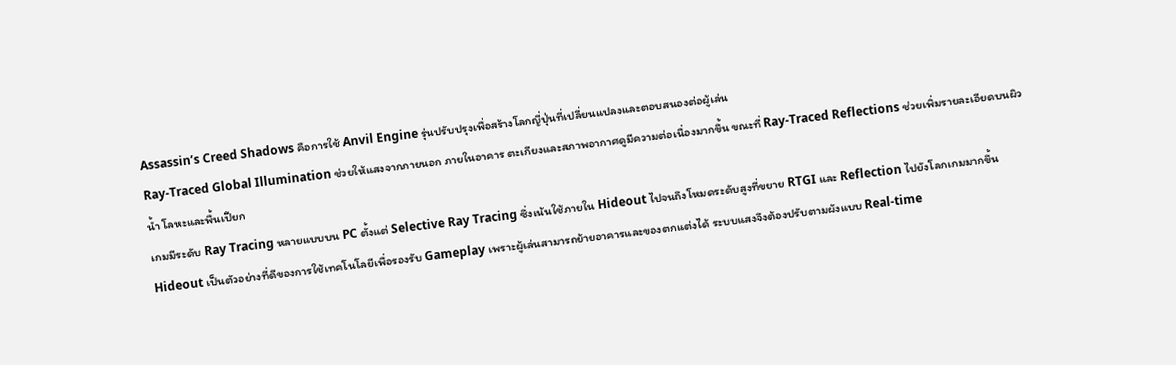Assassin’s Creed Shadows คือการใช้ Anvil Engine รุ่นปรับปรุงเพื่อสร้างโลกญี่ปุ่นที่เปลี่ยนแปลงและตอบสนองต่อผู้เล่น
Ray-Traced Global Illumination ช่วยให้แสงจากภายนอก ภายในอาคาร ตะเกียงและสภาพอากาศดูมีความต่อเนื่องมากขึ้น ขณะที่ Ray-Traced Reflections ช่วยเพิ่มรายละเอียดบนผิวน้ำ โลหะและพื้นเปียก
เกมมีระดับ Ray Tracing หลายแบบบน PC ตั้งแต่ Selective Ray Tracing ซึ่งเน้นใช้ภายใน Hideout ไปจนถึงโหมดระดับสูงที่ขยาย RTGI และ Reflection ไปยังโลกเกมมากขึ้น
Hideout เป็นตัวอย่างที่ดีของการใช้เทคโนโลยีเพื่อรองรับ Gameplay เพราะผู้เล่นสามารถย้ายอาคารและของตกแต่งได้ ระบบแสงจึงต้องปรับตามผังแบบ Real-time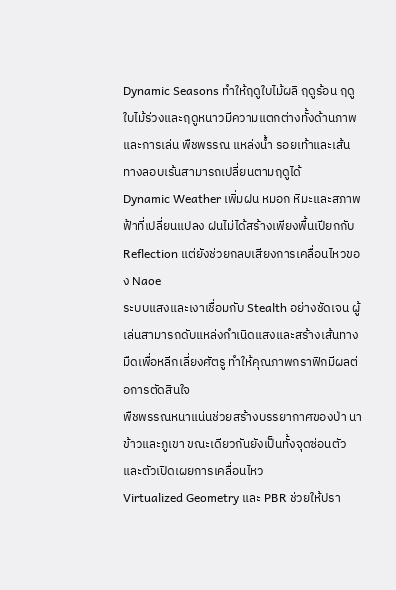Dynamic Seasons ทำให้ฤดูใบไม้ผลิ ฤดูร้อน ฤดูใบไม้ร่วงและฤดูหนาวมีความแตกต่างทั้งด้านภาพและการเล่น พืชพรรณ แหล่งน้ำ รอยเท้าและเส้นทางลอบเร้นสามารถเปลี่ยนตามฤดูได้
Dynamic Weather เพิ่มฝน หมอก หิมะและสภาพฟ้าที่เปลี่ยนแปลง ฝนไม่ได้สร้างเพียงพื้นเปียกกับ Reflection แต่ยังช่วยกลบเสียงการเคลื่อนไหวของ Naoe
ระบบแสงและเงาเชื่อมกับ Stealth อย่างชัดเจน ผู้เล่นสามารถดับแหล่งกำเนิดแสงและสร้างเส้นทางมืดเพื่อหลีกเลี่ยงศัตรู ทำให้คุณภาพกราฟิกมีผลต่อการตัดสินใจ
พืชพรรณหนาแน่นช่วยสร้างบรรยากาศของป่า นาข้าวและภูเขา ขณะเดียวกันยังเป็นทั้งจุดซ่อนตัวและตัวเปิดเผยการเคลื่อนไหว
Virtualized Geometry และ PBR ช่วยให้ปรา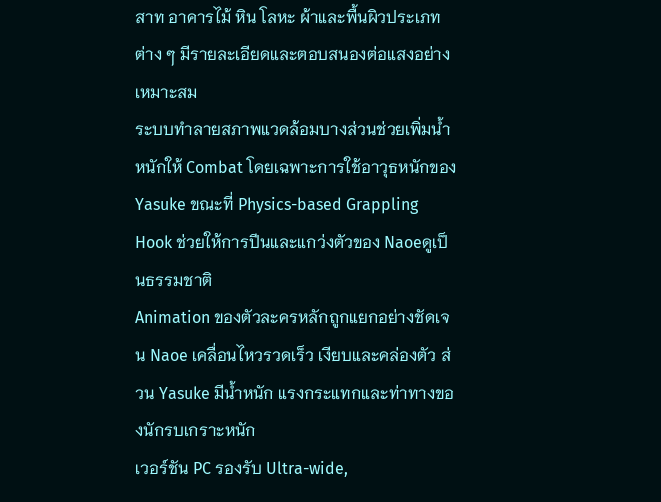สาท อาคารไม้ หิน โลหะ ผ้าและพื้นผิวประเภทต่าง ๆ มีรายละเอียดและตอบสนองต่อแสงอย่างเหมาะสม
ระบบทำลายสภาพแวดล้อมบางส่วนช่วยเพิ่มน้ำหนักให้ Combat โดยเฉพาะการใช้อาวุธหนักของ Yasuke ขณะที่ Physics-based Grappling Hook ช่วยให้การปีนและแกว่งตัวของ Naoeดูเป็นธรรมชาติ
Animation ของตัวละครหลักถูกแยกอย่างชัดเจน Naoe เคลื่อนไหวรวดเร็ว เงียบและคล่องตัว ส่วน Yasuke มีน้ำหนัก แรงกระแทกและท่าทางของนักรบเกราะหนัก
เวอร์ชัน PC รองรับ Ultra-wide,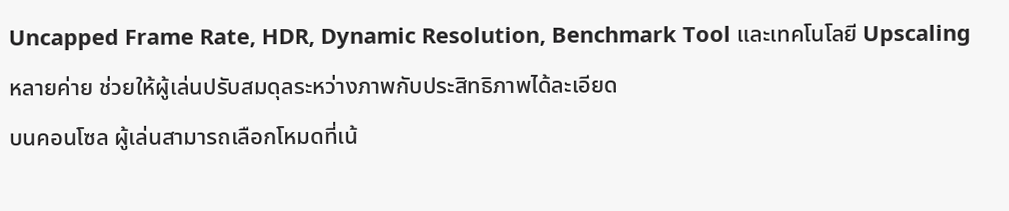Uncapped Frame Rate, HDR, Dynamic Resolution, Benchmark Tool และเทคโนโลยี Upscaling หลายค่าย ช่วยให้ผู้เล่นปรับสมดุลระหว่างภาพกับประสิทธิภาพได้ละเอียด
บนคอนโซล ผู้เล่นสามารถเลือกโหมดที่เน้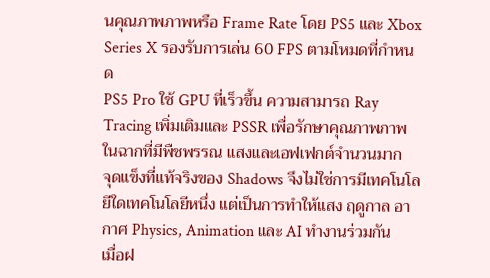นคุณภาพภาพหรือ Frame Rate โดย PS5 และ Xbox Series X รองรับการเล่น 60 FPS ตามโหมดที่กำหนด
PS5 Pro ใช้ GPU ที่เร็วขึ้น ความสามารถ Ray Tracing เพิ่มเติมและ PSSR เพื่อรักษาคุณภาพภาพในฉากที่มีพืชพรรณ แสงและเอฟเฟกต์จำนวนมาก
จุดแข็งที่แท้จริงของ Shadows จึงไม่ใช่การมีเทคโนโลยีใดเทคโนโลยีหนึ่ง แต่เป็นการทำให้แสง ฤดูกาล อากาศ Physics, Animation และ AI ทำงานร่วมกัน
เมื่อฝ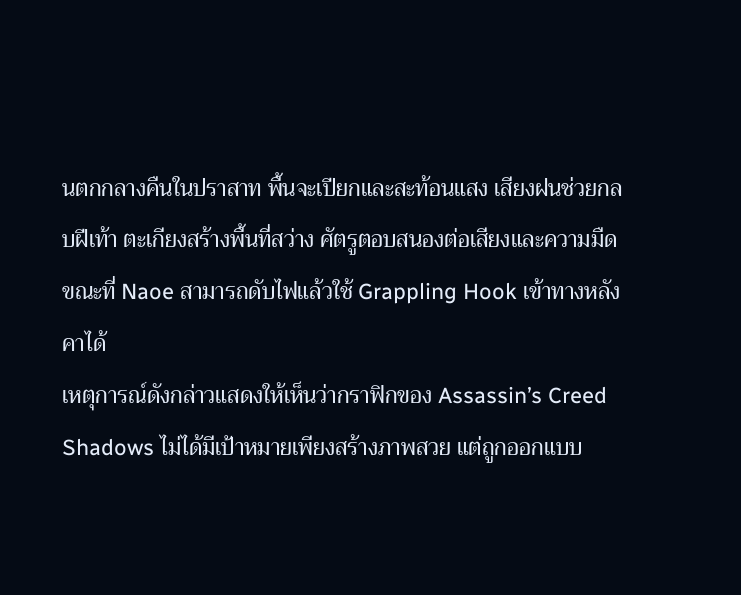นตกกลางคืนในปราสาท พื้นจะเปียกและสะท้อนแสง เสียงฝนช่วยกลบฝีเท้า ตะเกียงสร้างพื้นที่สว่าง ศัตรูตอบสนองต่อเสียงและความมืด ขณะที่ Naoe สามารถดับไฟแล้วใช้ Grappling Hook เข้าทางหลังคาได้
เหตุการณ์ดังกล่าวแสดงให้เห็นว่ากราฟิกของ Assassin’s Creed Shadows ไม่ได้มีเป้าหมายเพียงสร้างภาพสวย แต่ถูกออกแบบ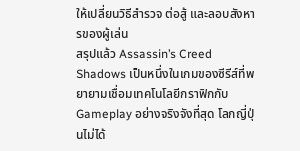ให้เปลี่ยนวิธีสำรวจ ต่อสู้ และลอบสังหารของผู้เล่น
สรุปแล้ว Assassin’s Creed Shadows เป็นหนึ่งในเกมของซีรีส์ที่พยายามเชื่อมเทคโนโลยีกราฟิกกับ Gameplay อย่างจริงจังที่สุด โลกญี่ปุ่นไม่ได้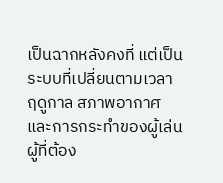เป็นฉากหลังคงที่ แต่เป็นระบบที่เปลี่ยนตามเวลา ฤดูกาล สภาพอากาศ และการกระทำของผู้เล่น
ผู้ที่ต้อง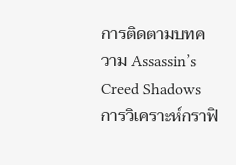การติดตามบทความ Assassin’s Creed Shadows การวิเคราะห์กราฟิ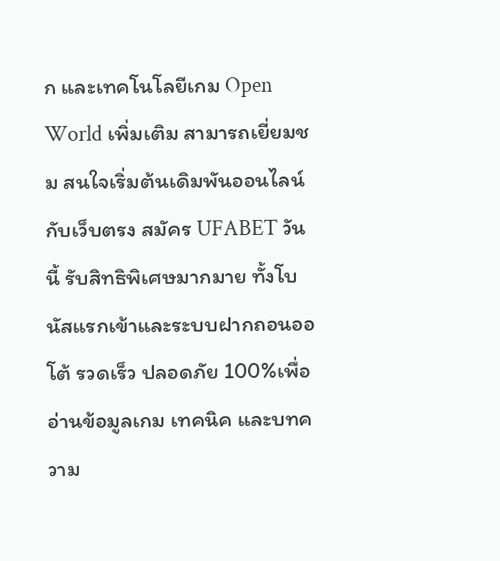ก และเทคโนโลยีเกม Open World เพิ่มเติม สามารถเยี่ยมชม สนใจเริ่มต้นเดิมพันออนไลน์กับเว็บตรง สมัคร UFABET วันนี้ รับสิทธิพิเศษมากมาย ทั้งโบนัสแรกเข้าและระบบฝากถอนออโต้ รวดเร็ว ปลอดภัย 100%เพื่ออ่านข้อมูลเกม เทคนิค และบทความ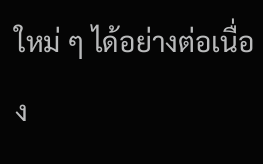ใหม่ ๆ ได้อย่างต่อเนื่อง